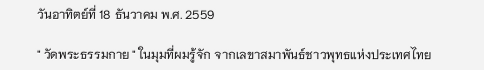วันอาทิตย์ที่ 18 ธันวาคม พ.ศ. 2559

" วัดพระธรรมกาย " ในมุมที่ผมรู้จัก จากเลขาสมาพันธ์ชาวพุทธแห่งประเทศไทย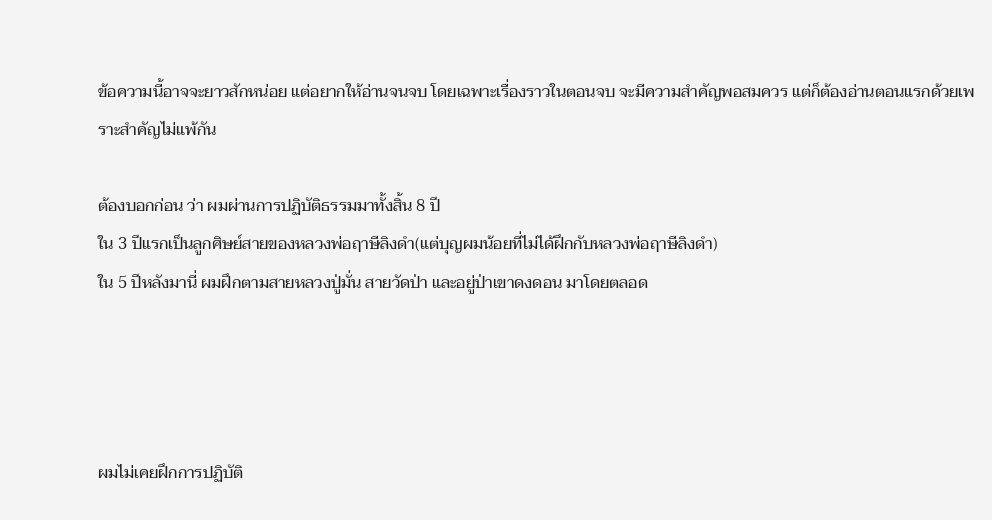ข้อความนี้อาจจะยาวสักหน่อย แต่อยากให้อ่านจนจบ โดยเฉพาะเรื่องราวในตอนจบ จะมีความสำคัญพอสมควร แต่ก็ต้องอ่านตอนแรกด้วยเพราะสำคัญไม่แพ้กัน

ต้องบอกก่อน ว่า ผมผ่านการปฏิบัติธรรมมาทั้งสิ้น 8 ปี
ใน 3 ปีแรกเป็นลูกศิษย์สายของหลวงพ่อฤาษีลิงดำ(แต่บุญผมน้อยที่ไม่ได้ฝึกกับหลวงพ่อฤาษีลิงดำ)
ใน 5 ปีหลังมานี่ ผมฝึกตามสายหลวงปู่มั่น สายวัดป่า และอยู่ป่าเขาดงดอน มาโดยตลอด




ผมไม่เคยฝึกการปฏิบัติ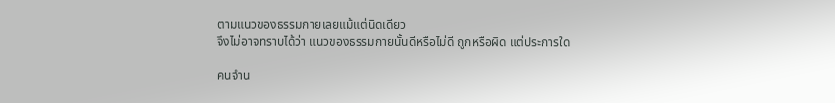ตามแนวของธรรมกายเลยแม้แต่นิดเดียว
จึงไม่อาจทราบได้ว่า แนวของธรรมกายนั้นดีหรือไม่ดี ถูกหรือผิด แต่ประการใด

คนจำน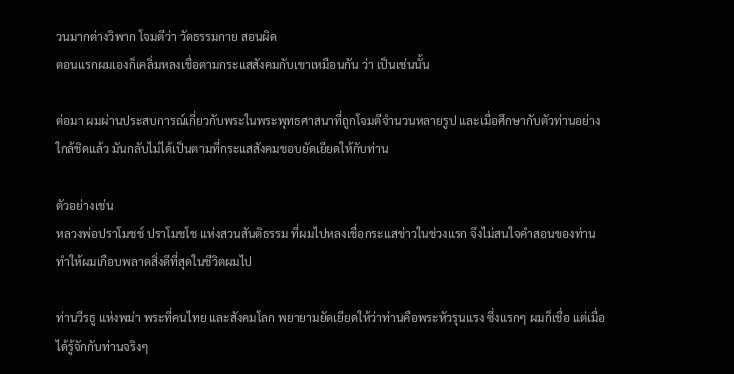วนมากต่างวิพาก โจมตีว่า วัดธรรมกาย สอนผิด
ตอนแรกผมเองก็เคลิ่มหลงเชื่อตามกระแสสังคมกับเขาเหมือนกัน ว่า เป็นเช่นนั้น

ต่อมา ผมผ่านประสบการณ์เกี่ยวกับพระในพระพุทธศาสนาที่ถูกโจมตีจำนวนหลายรูป และเมื่อศึกษากับตัวท่านอย่างใกล้ชิดแล้ว มันกลับไม่ได้เป็นตามที่กระแสสังคมชอบยัดเยียดให้กับท่าน

ตัวอย่างเช่น
หลวงพ่อปราโมชช์ ปราโมชโช แห่งสวนสันติธรรม ที่ผมไปหลงเชื่อกระแสข่าวในช่วงแรก จึงไม่สนใจคำสอนของท่าน ทำให้ผมเกือบพลาดสิ่งดีที่สุดในชีวิตผมไป

ท่านวีรธู แห่งพม่า พระที่คนไทย และสังคมโลก พยายามยัดเยียดให้ว่าท่านคือพระหัวรุนแรง ซึ่งแรกๆ ผมก็เชื่อ แต่เมื่อได้รู้จักกับท่านจริงๆ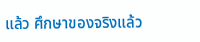แล้ว ศึกษาของจริงแล้ว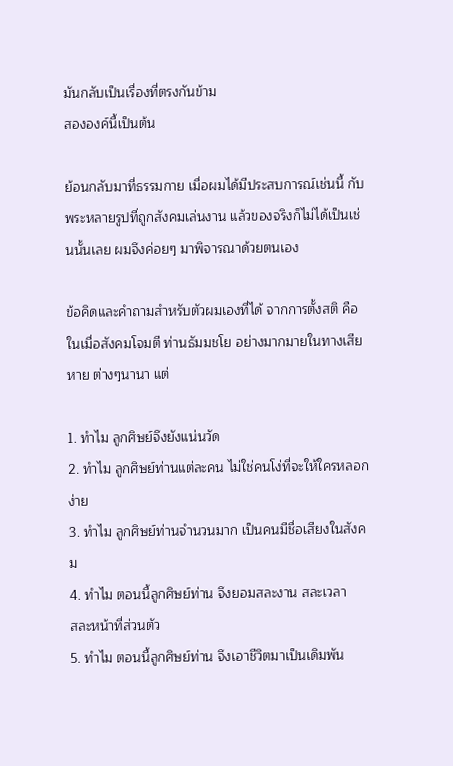มันกลับเป็นเรื่องที่ตรงกันข้าม
สององค์นี้เป็นต้น

ย้อนกลับมาที่ธรรมกาย เมื่อผมได้มีประสบการณ์เช่นนี้ กับพระหลายรูปที่ถูกสังคมเล่นงาน แล้วของจริงก็ไม่ได้เป็นเช่นนั้นเลย ผมจึงค่อยๆ มาพิจารณาด้วยตนเอง

ข้อคิดและคำถามสำหรับตัวผมเองที่ได้ จากการตั้งสติ คือ ในเมื่อสังคมโจมตี ท่านธัมมชโย อย่างมากมายในทางเสียหาย ต่างๆนานา แต่

1. ทำไม ลูกศิษย์จึงยังแน่นวัด
2. ทำไม ลูกศิษย์ท่านแต่ละคน ไม่ใช่คนโง่ที่จะให้ใครหลอกง่าย
3. ทำไม ลูกศิษย์ท่านจำนวนมาก เป็นคนมีชื่อเสียงในสังคม
4. ทำไม ตอนนี้ลูกศิษย์ท่าน จึงยอมสละงาน สละเวลา
สละหน้าที่ส่วนตัว
5. ทำไม ตอนนี้ลูกศิษย์ท่าน จึงเอาชีวิตมาเป็นเดิมพัน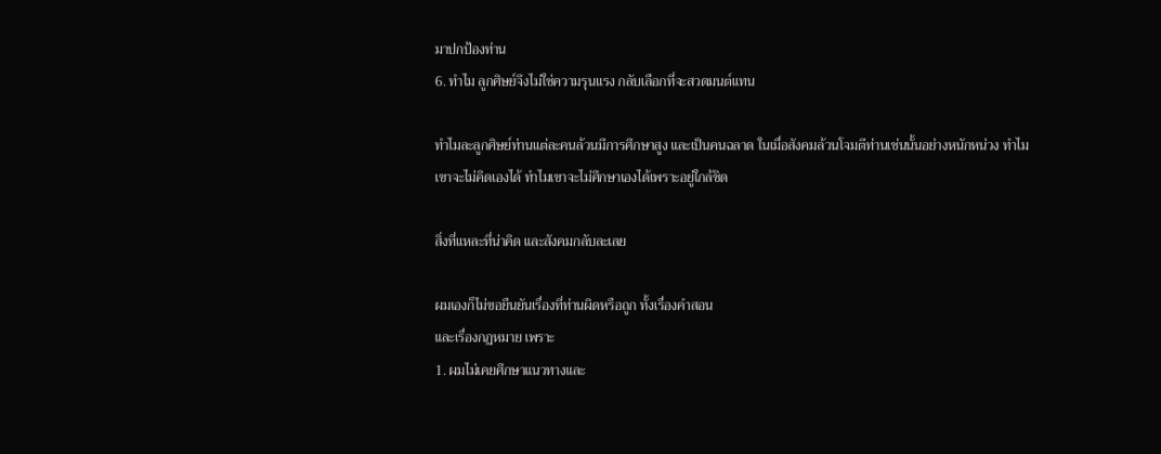มาปกป้องท่าน
6. ทำไม ลูกศิษย์จึงไม่ใช่ความรุนแรง กลับเลือกที่จะสวดมนต์แทน

ทำไมละลูกศิษย์ท่านแต่ละคนล้วนมีการศึกษาสูง และเป็นคนฉลาด ในเมื่อสังคมล้วนโจมตีท่านเช่นนั้นอย่างหนักหน่วง ทำไมเขาจะไม่คิดเองได้ ทำไมเขาจะไม่ศึกษาเองได้เพราะอยู่ใกล้ชิด

สิ่งที่แหละที่น่าคิด และสังคมกลับละเลย

ผมเองก็ไม่ขอยืนยันเรื่องที่ท่านผิดหรือถูก ทั้งเรื่องคำสอน
และเรื่องกฏหมาย เพราะ
1. ผมไม่เคยศึกษาแนวทางและ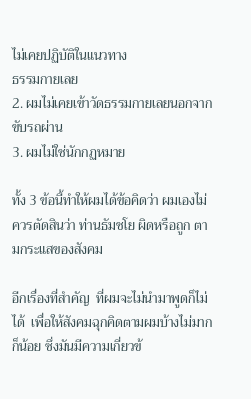ไม่เคยปฏิบัติในแนวทาง
ธรรมกายเลย
2. ผมไม่เคยเข้าวัดธรรมกายเลยนอกจากขับรถผ่าน
3. ผมไม่ใช่นักกฏหมาย

ทั้ง 3 ข้อนี้ทำให้ผมได้ข้อคิดว่า ผมเองไม่ควรตัดสินว่า ท่านธัมชโย ผิดหรือถูก ตามกระแสของสังคม

อีกเรื่องที่สำคัญ  ที่ผมจะไม่นำมาพูดก็ไม่ได้  เพื่อให้สังคมฉุกคิดตามผมบ้างไม่มากก็น้อย ซึ่งมันมีความเกี่ยวข้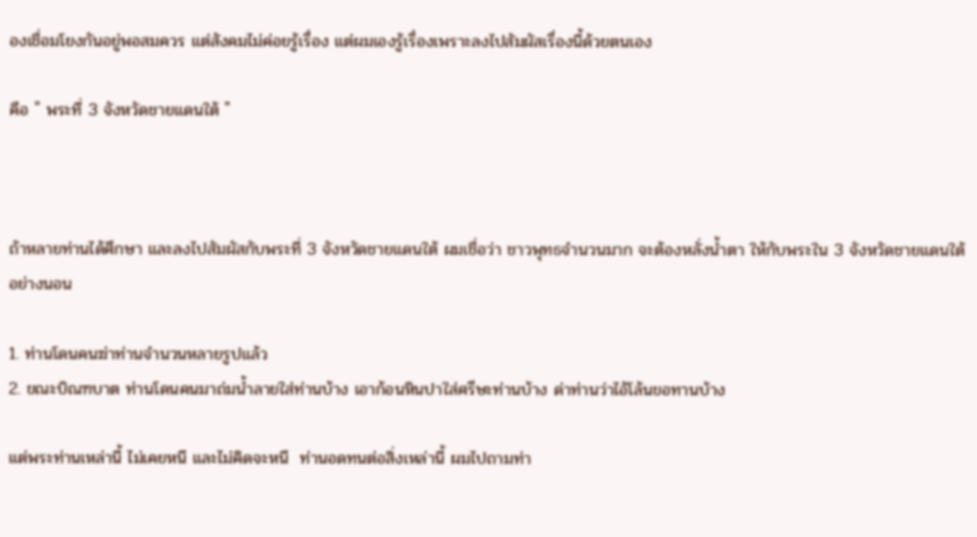องเชื่อมโยงกันอยู่พอสมควร แต่สังคมไม่ค่อยรู้เรื่อง แต่ผมเองรู้เรื่องเพราะลงไปสัมผัสเรื่องนี้ด้วยตนเอง

คือ " พระที่ 3 จังหวัดชายแดนใต้ "



ถ้าหลายท่านได้ศึกษา และลงไปสัมผัสกับพระที่ 3 จังหวัดชายแดนใต้ ผมเชื่อว่า ชาวพุทธจำนวนมาก จะต้องหลั่งน้ำตา ให้กับพระใน 3 จังหวัดชายแดนใต้อย่างนอน

1. ท่านโดนคนฆ่าท่านจำนวนหลายรูปแล้ว
2. ขณะบิณฑบาต ท่านโดนคนมาถ่มน้ำลายใส่ท่านบ้าง เอาก้อนหินปาใส่ศรีษะท่านบ้าง ด่าท่านว่าไอ้โล้นขอทานบ้าง

แต่พระท่านเหล่านี้ ไม่เคยหนี และไม่คิดจะหนี  ท่านอดทนต่อสิ่งเหล่านี้ ผมไปถามท่า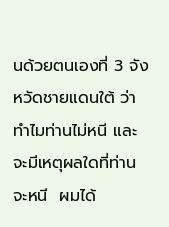นด้วยตนเองที่ 3 จังหวัดชายแดนใต้ ว่าทำไมท่านไม่หนี และจะมีเหตุผลใดที่ท่านจะหนี  ผมได้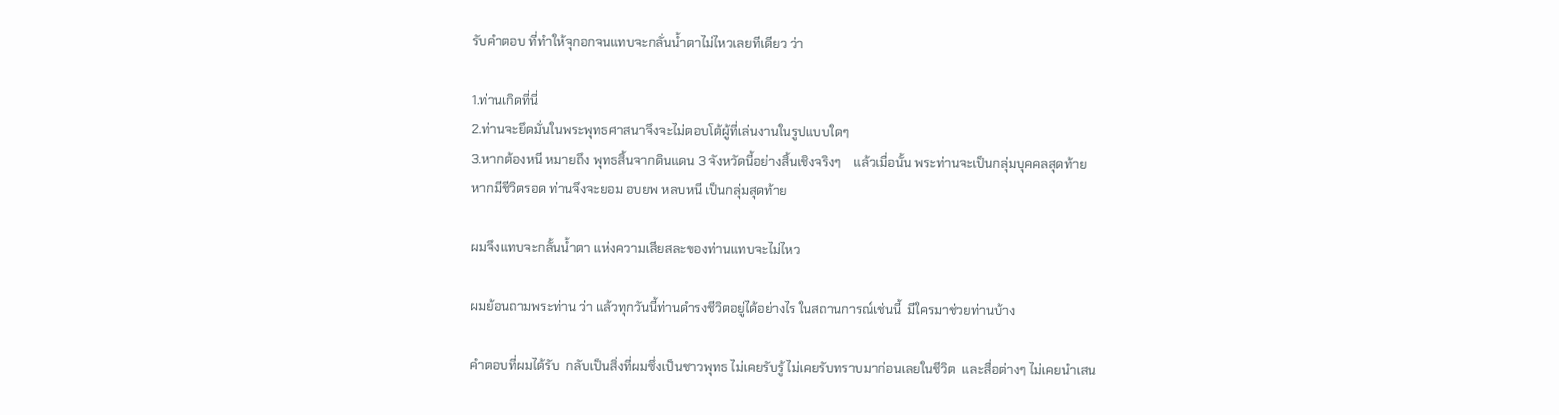รับคำตอบ ที่ทำให้จุกอกจนแทบจะกลั่นน้ำตาไม่ไหวเลยทีเดียว ว่า

1.ท่านเกิดที่นี่
2.ท่านจะยึดมั่นในพระพุทธศาสนาจึงจะไม่ตอบโต้ผู้ที่เล่นงานในรูปแบบใดๆ
3.หากต้องหนี หมายถึง พุทธสิ้นจากดินแดน 3 จังหวัดนี้อย่างสิ้นเชิงจริงๆ    แล้วเมื่อนั้น พระท่านจะเป็นกลุ่มบุคคลสุดท้าย หากมีชีวิตรอด ท่านจึงจะยอม อบยพ หลบหนี เป็นกลุ่มสุดท้าย

ผมจึงแทบจะกลั้นน้ำตา แห่งความเสียสละของท่านแทบจะไม่ไหว

ผมย้อนถามพระท่าน ว่า แล้วทุกวันนี้ท่านดำรงชีวิตอยู่ได้อย่างไร ในสถานการณ์เช่นนี้  มีใครมาช่วยท่านบ้าง

คำตอบที่ผมได้รับ  กลับเป็นสิ่งที่ผมซึ่งเป็นชาวพุทธ ไม่เคยรับรู้ ไม่เคยรับทราบมาก่อนเลยในชีวิต  และสื่อต่างๆ ไม่เคยนำเสน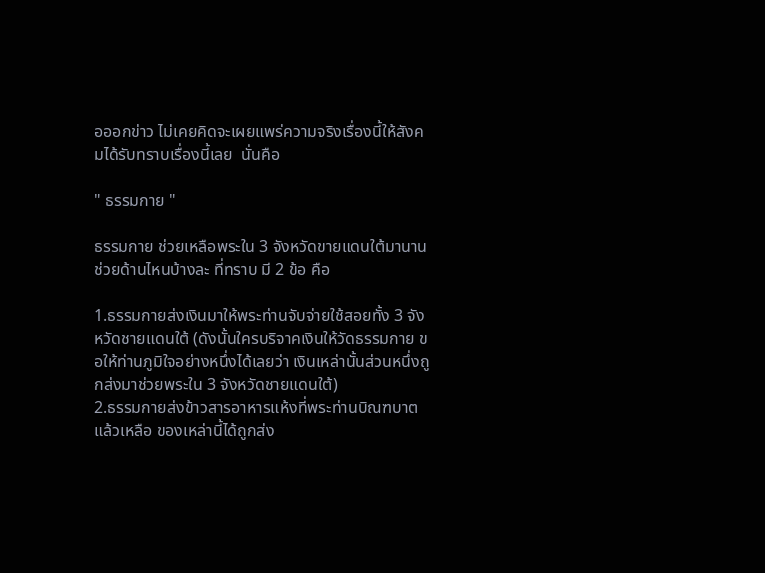อออกข่าว ไม่เคยคิดจะเผยแพร่ความจริงเรื่องนี้ให้สังคมได้รับทราบเรื่องนี้เลย  นั่นคือ

" ธรรมกาย "

ธรรมกาย ช่วยเหลือพระใน 3 จังหวัดขายแดนใต้มานาน
ช่วยด้านไหนบ้างละ ที่ทราบ มี 2 ข้อ คือ

1.ธรรมกายส่งเงินมาให้พระท่านจับจ่ายใช้สอยทั้ง 3 จังหวัดชายแดนใต้ (ดังนั้นใครบริจาคเงินให้วัดธรรมกาย ขอให้ท่านภูมิใจอย่างหนึ่งได้เลยว่า เงินเหล่านั้นส่วนหนึ่งถูกส่งมาช่วยพระใน 3 จังหวัดชายแดนใต้)
2.ธรรมกายส่งข้าวสารอาหารแห้งที่พระท่านบิณฑบาตแล้วเหลือ ของเหล่านี้ได้ถูกส่ง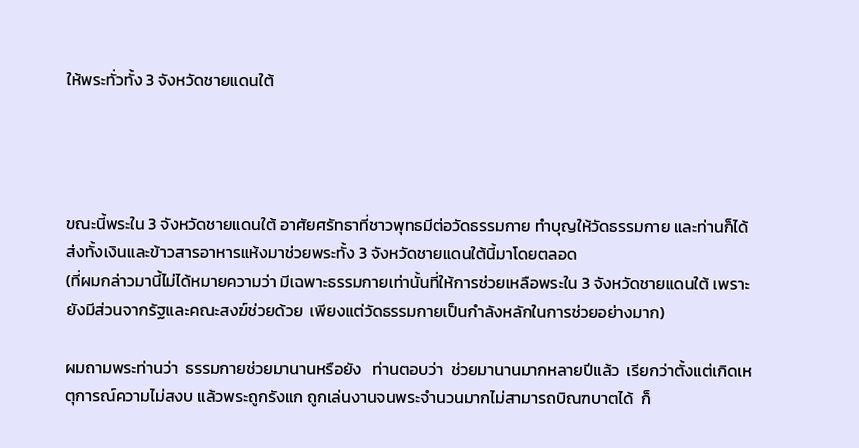ให้พระทั่วทั้ง 3 จังหวัดชายแดนใต้




ขณะนี้พระใน 3 จังหวัดชายแดนใต้ อาศัยศรัทธาที่ชาวพุทธมีต่อวัดธรรมกาย ทำบุญให้วัดธรรมกาย และท่านก็ได้ส่งทั้งเงินและข้าวสารอาหารแห้งมาช่วยพระทั้ง 3 จังหวัดชายแดนใต้นี้มาโดยตลอด
(ที่ผมกล่าวมานี้ไม่ได้หมายความว่า มีเฉพาะธรรมกายเท่านั้นที่ให้การช่วยเหลือพระใน 3 จังหวัดชายแดนใต้ เพราะยังมีส่วนจากรัฐและคณะสงฆ์ช่วยด้วย  เพียงแต่วัดธรรมกายเป็นกำลังหลักในการช่วยอย่างมาก)

ผมถามพระท่านว่า  ธรรมกายช่วยมานานหรือยัง   ท่านตอบว่า  ช่วยมานานมากหลายปีแล้ว  เรียกว่าตั้งแต่เกิดเหตุการณ์ความไม่สงบ แล้วพระถูกรังแก ถูกเล่นงานจนพระจำนวนมากไม่สามารถบิณฑบาตได้  ก็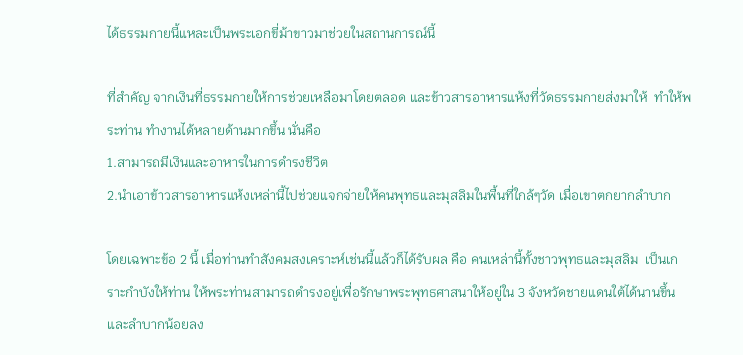ได้ธรรมกายนี้แหละเป็นพระเอกขี่ม้าขาวมาช่วยในสถานการณ์นี้

ที่สำคัญ จากเงินที่ธรรมกายให้การช่วยเหลือมาโดยตลอด และข้าวสารอาหารแห้งที่วัดธรรมกายส่งมาให้  ทำให้พระท่าน ทำงานได้หลายด้านมากขึ้น นั่นคือ
1.สามารถมีเงินและอาหารในการดำรงชีวิต
2.นำเอาข้าวสารอาหารแห้งเหล่านี้ไปช่วยแจกจ่ายให้คนพุทธและมุสลิมในพื้นที่ใกล้ๆวัด เมื่อเขาตกยากลำบาก

โดยเฉพาะข้อ 2 นี้ เมื่อท่านทำสังคมสงเคราะห์เช่นนี้แล้วก็ได้รับผล คือ คนเหล่านี้ทั้งชาวพุทธและมุสลิม  เป็นเกราะกำบังให้ท่าน ให้พระท่านสามารถดำรงอยู่เพื่อรักษาพระพุทธศาสนาให้อยู่ใน 3 จังหวัดชายแดนใต้ได้นานขึ้นและลำบากน้อยลง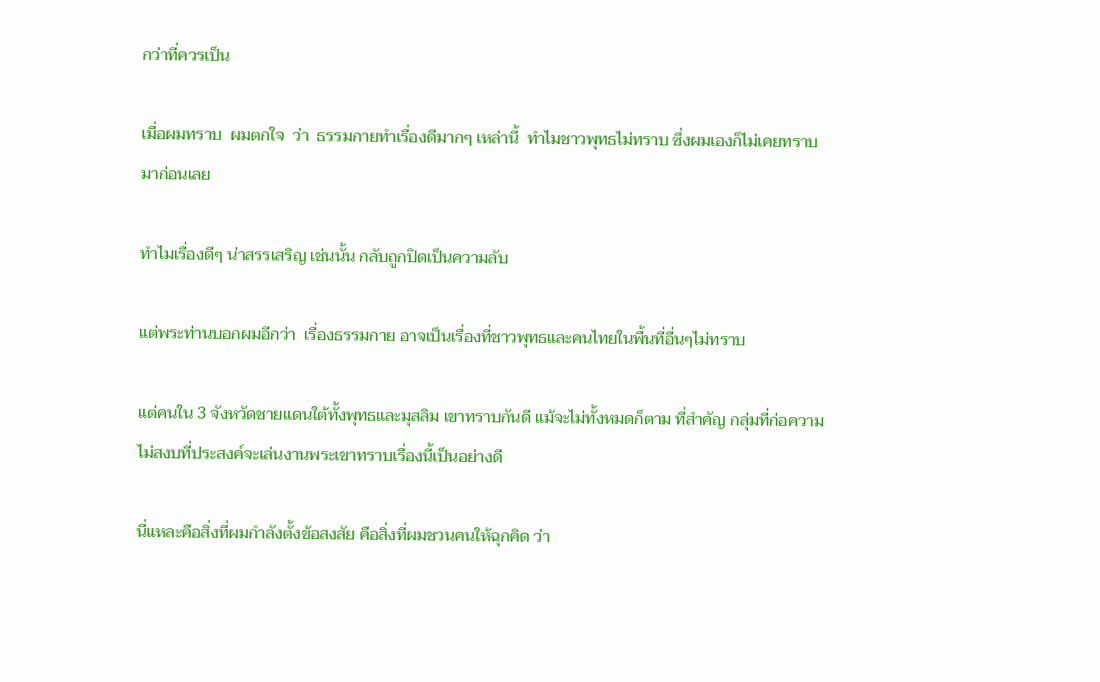กว่าที่ควรเป็น

เมื่อผมทราบ  ผมตกใจ  ว่า  ธรรมกายทำเรื่องดีมากๆ เหล่านี้  ทำไมชาวพุทธไม่ทราบ ซึ่งผมเองก็ไม่เคยทราบมาก่อนเลย

ทำไมเรื่องดีๆ น่าสรรเสริญ เช่นนั้น กลับถูกปิดเป็นความลับ

แต่พระท่านบอกผมอีกว่า  เรื่องธรรมกาย อาจเป็นเรื่องที่ชาวพุทธและคนไทยในพื้นที่อื่นๆไม่ทราบ

แต่คนใน 3 จังหวัดชายแดนใต้ทั้งพุทธและมุสลิม เขาทราบกันดี แม้จะไม่ทั้งหมดก็ตาม ที่สำคัญ กลุ่มที่ก่อความไม่สงบที่ประสงค์จะเล่นงานพระเขาทราบเรื่องนี้เป็นอย่างดี

นี่แหละคือสิ่งที่ผมกำลังตั้งข้อสงสัย คือสิ่งที่ผมชวนคนให้ฉุกคิด ว่า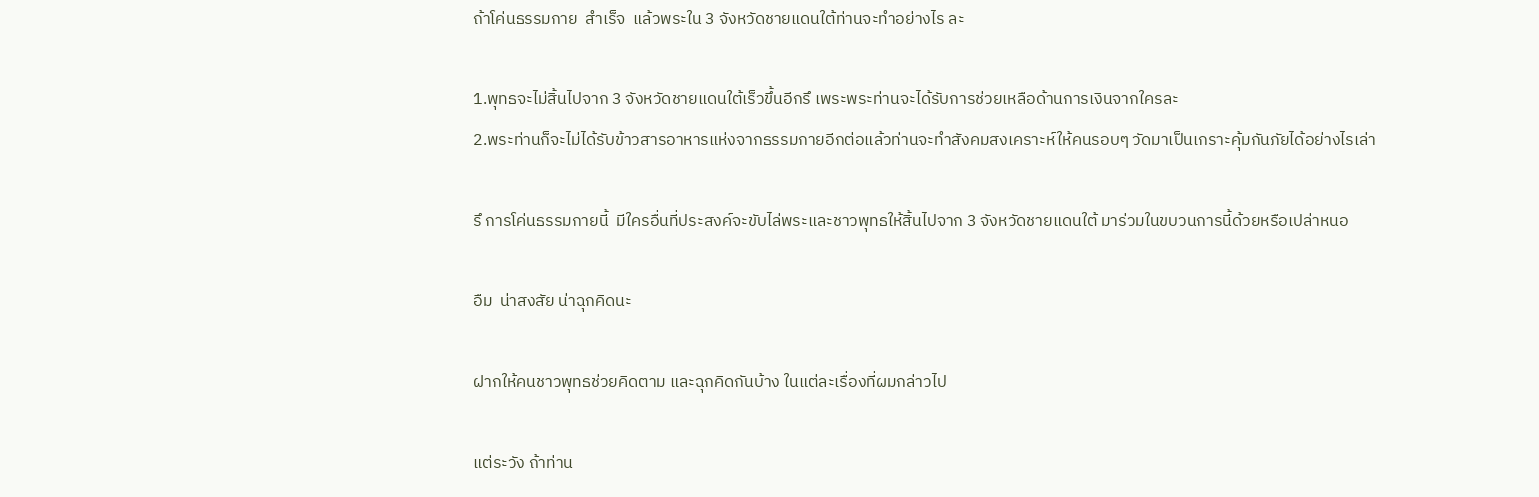ถ้าโค่นธรรมกาย  สำเร็จ  แล้วพระใน 3 จังหวัดชายแดนใต้ท่านจะทำอย่างไร ละ

1.พุทธจะไม่สิ้นไปจาก 3 จังหวัดชายแดนใต้เร็วขึ้นอีกรึ เพระพระท่านจะได้รับการช่วยเหลือด้านการเงินจากใครละ
2.พระท่านก็จะไม่ได้รับข้าวสารอาหารแห่งจากธรรมกายอีกต่อแล้วท่านจะทำสังคมสงเคราะห์ให้คนรอบๆ วัดมาเป็นเกราะคุ้มกันภัยได้อย่างไรเล่า

รึ การโค่นธรรมกายนี้  มีใครอื่นที่ประสงค์จะขับไล่พระและชาวพุทธให้สิ้นไปจาก 3 จังหวัดชายแดนใต้ มาร่วมในขบวนการนี้ด้วยหรือเปล่าหนอ

อืม  น่าสงสัย น่าฉุกคิดนะ

ฝากให้คนชาวพุทธช่วยคิดตาม และฉุกคิดกันบ้าง ในแต่ละเรื่องที่ผมกล่าวไป

แต่ระวัง ถ้าท่าน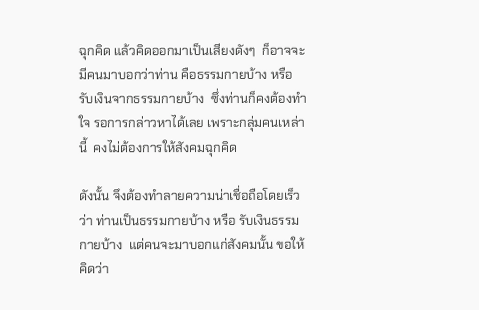ฉุกคิด แล้วคิดออกมาเป็นเสียงดังๆ  ก็อาจจะมีคนมาบอกว่าท่าน คือธรรมกายบ้าง หรือ รับเงินจากธรรมกายบ้าง  ซึ่งท่านก็คงต้องทำใจ รอการกล่าวหาได้เลย เพราะกลุ่มคนเหล่านี้  คงไม่ต้องการให้สังคมฉุกคิด

ดังนั้น จึงต้องทำลายความน่าเชื่อถือโดยเร็วว่า ท่านเป็นธรรมกายบ้าง หรือ รับเงินธรรมกายบ้าง  แต่คนจะมาบอกแก่สังคมนั้น ขอให้คิดว่า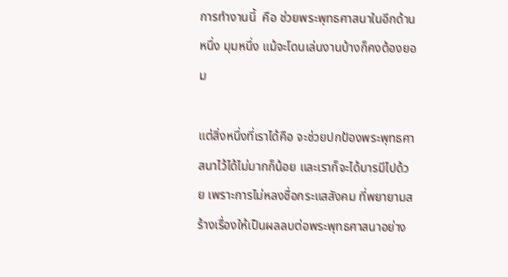การทำงานนี้  คือ ช่วยพระพุทธศาสนาในอีกด้านหนึ่ง มุมหนึ่ง แม้จะโดนเล่นงานบ้างก็คงต้องยอม

แต่สิ่งหนึ่งที่เราได้คือ จะช่วยปกป้องพระพุทธศาสนาไว้ได้ไม่มากก็น้อย และเราก็จะได้บารมีไปด้วย เพราะการไม่หลงชื่อกระแสสังคม ที่พยายามสร้างเรื่องให้เป็นผลลบต่อพระพุทธศาสนาอย่าง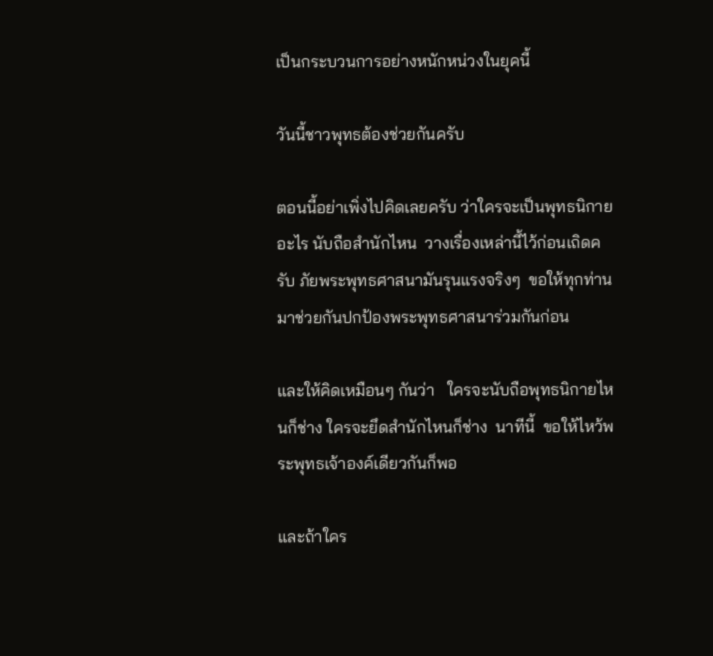เป็นกระบวนการอย่างหนักหน่วงในยุคนี้

วันนี้ชาวพุทธต้องช่วยกันครับ

ตอนนี้อย่าเพิ่งไปคิดเลยครับ ว่าใครจะเป็นพุทธนิกายอะไร นับถือสำนักไหน  วางเรื่องเหล่านี้ไว้ก่อนเถิดครับ ภัยพระพุทธศาสนามันรุนแรงจริงๆ  ขอให้ทุกท่านมาช่วยกันปกป้องพระพุทธศาสนาร่วมกันก่อน

และให้คิดเหมือนๆ กันว่า   ใครจะนับถือพุทธนิกายไหนก็ช่าง ใครจะยึดสำนักไหนก็ช่าง  นาทีนี้  ขอให้ไหว้พระพุทธเจ้าองค์เดียวกันก็พอ

และถ้าใคร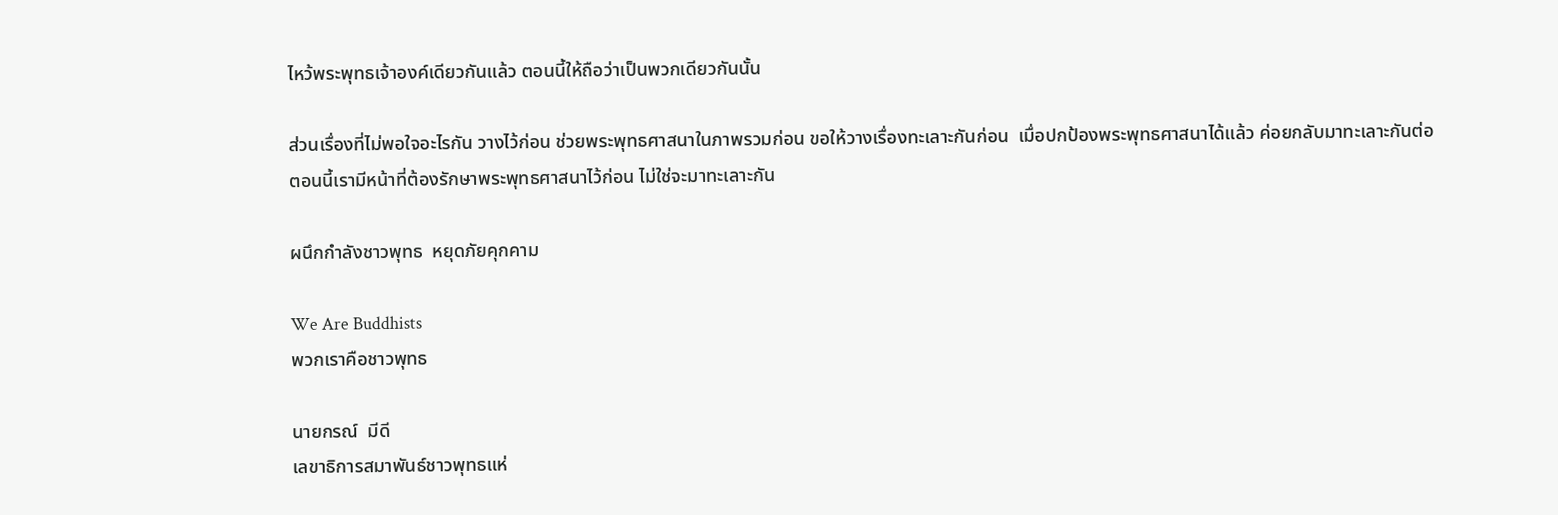ไหว้พระพุทธเจ้าองค์เดียวกันแล้ว ตอนนี้ให้ถือว่าเป็นพวกเดียวกันนั้น

ส่วนเรื่องที่ไม่พอใจอะไรกัน วางไว้ก่อน ช่วยพระพุทธศาสนาในภาพรวมก่อน ขอให้วางเรื่องทะเลาะกันก่อน  เมื่อปกป้องพระพุทธศาสนาได้แล้ว ค่อยกลับมาทะเลาะกันต่อ
ตอนนี้เรามีหน้าที่ต้องรักษาพระพุทธศาสนาไว้ก่อน ไม่ใช่จะมาทะเลาะกัน

ผนึกกำลังชาวพุทธ  หยุดภัยคุกคาม

We Are Buddhists
พวกเราคือชาวพุทธ

นายกรณ์  มีดี
เลขาธิการสมาพันธ์ชาวพุทธแห่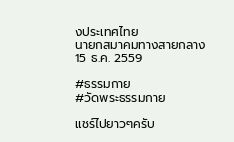งประเทศไทย
นายกสมาคมทางสายกลาง
15 ธ.ค. 2559

#ธรรมกาย
#วัดพระธรรมกาย

แชร์ไปยาวๆครับ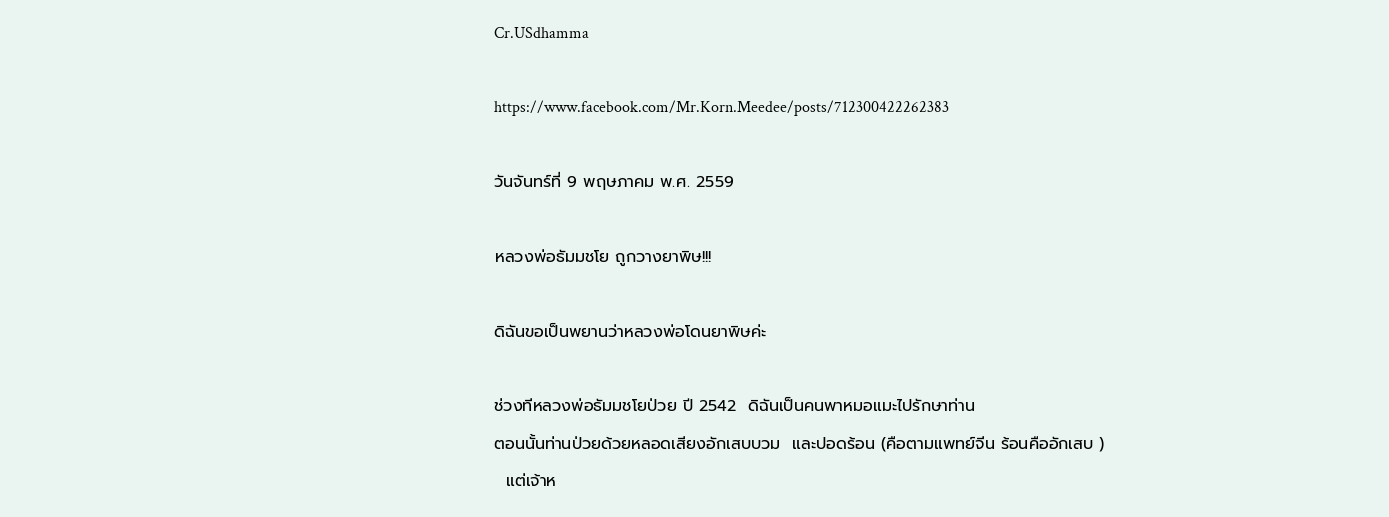Cr.USdhamma

https://www.facebook.com/Mr.Korn.Meedee/posts/712300422262383

วันจันทร์ที่ 9 พฤษภาคม พ.ศ. 2559

หลวงพ่อธัมมชโย ถูกวางยาพิษ!!!

ดิฉันขอเป็นพยานว่าหลวงพ่อโดนยาพิษค่ะ

ช่วงทีหลวงพ่อธัมมชโยป่วย ปี 2542  ดิฉันเป็นคนพาหมอแมะไปรักษาท่าน
ตอนนั้นท่านป่วยด้วยหลอดเสียงอักเสบบวม  และปอดร้อน (คือตามแพทย์จีน ร้อนคืออักเสบ )
  แต่เจ้าห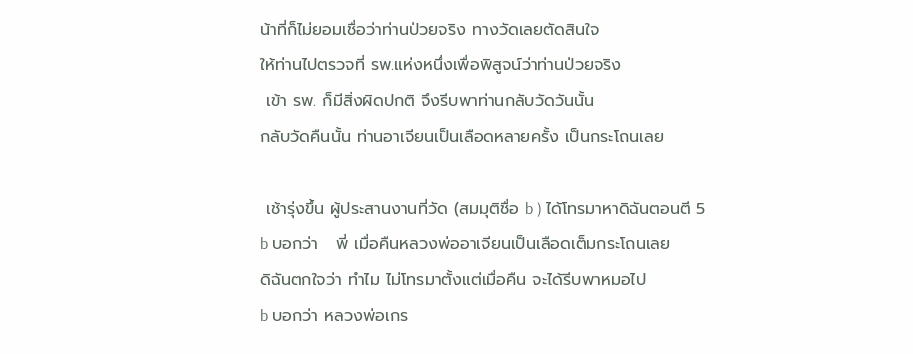น้าที่ก็ไม่ยอมเชื่อว่าท่านป่วยจริง ทางวัดเลยตัดสินใจ
ให้ท่านไปตรวจที่ รพ.แห่งหนึ่งเพื่อพิสูจน์ว่าท่านป่วยจริง
 เข้า รพ. ก็มีสิ่งผิดปกติ จึงรีบพาท่านกลับวัดวันนั้น
กลับวัดคืนนั้น ท่านอาเจียนเป็นเลือดหลายครั้ง เป็นกระโถนเลย

 เช้ารุ่งขึ้น ผู้ประสานงานที่วัด (สมมุติชื่อ b ) ได้โทรมาหาดิฉันตอนตี 5
b บอกว่า   พี่ เมื่อคืนหลวงพ่ออาเจียนเป็นเลือดเต็มกระโถนเลย
ดิฉันตกใจว่า ทำไม ไม่โทรมาตั้งแต่เมื่อคืน จะได้รีบพาหมอไป
b บอกว่า หลวงพ่อเกร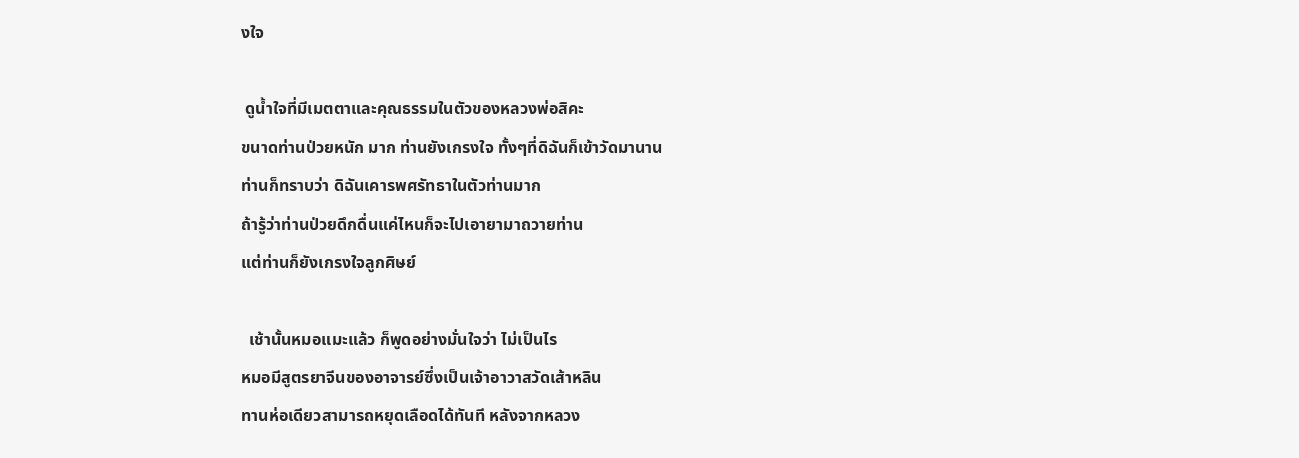งใจ

 ดูน้ำใจที่มีเมตตาและคุณธรรมในตัวของหลวงพ่อสิคะ
ขนาดท่านป่วยหนัก มาก ท่านยังเกรงใจ ทั้งๆที่ดิฉันก็เข้าวัดมานาน
ท่านก็ทราบว่า ดิฉันเคารพศรัทธาในตัวท่านมาก
ถ้ารู้ว่าท่านป่วยดึกดื่นแค่ไหนก็จะไปเอายามาถวายท่าน
แต่ท่านก็ยังเกรงใจลูกศิษย์

  เช้านั้นหมอแมะแล้ว ก็พูดอย่างมั่นใจว่า ไม่เป็นไร
หมอมีสูตรยาจีนของอาจารย์ซึ่งเป็นเจ้าอาวาสวัดเส้าหลิน
ทานห่อเดียวสามารถหยุดเลือดได้ทันที หลังจากหลวง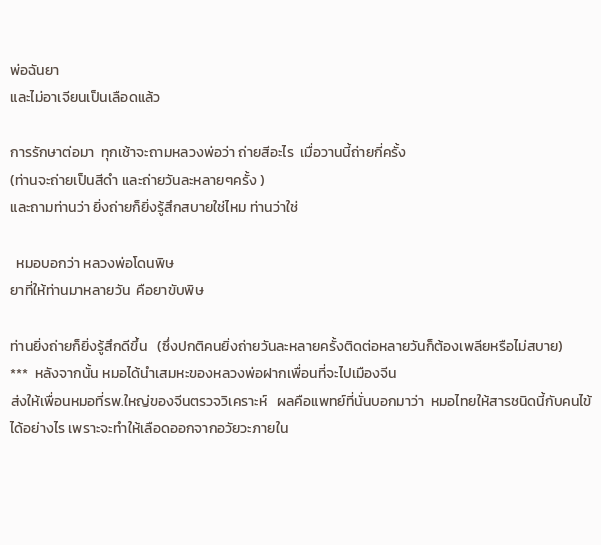พ่อฉันยา
และไม่อาเจียนเป็นเลือดแล้ว

การรักษาต่อมา  ทุกเช้าจะถามหลวงพ่อว่า ถ่ายสีอะไร  เมื่อวานนี้ถ่ายกี่ครั้ง
(ท่านจะถ่ายเป็นสีดำ และถ่ายวันละหลายๆครั้ง )
และถามท่านว่า ยิ่งถ่ายก็ยิ่งรู้สึกสบายใช่ไหม ท่านว่าใช่

  หมอบอกว่า หลวงพ่อโดนพิษ
ยาที่ให้ท่านมาหลายวัน  คือยาขับพิษ

ท่านยิ่งถ่ายก็ยิ่งรู้สึกดีขึ้น   (ซึ่งปกติคนยิ่งถ่ายวันละหลายครั้งติดต่อหลายวันก็ต้องเพลียหรือไม่สบาย)
***  หลังจากนั้น หมอได้นำเสมหะของหลวงพ่อฝากเพื่อนที่จะไปเมืองจีน
ส่งให้เพื่อนหมอที่รพ.ใหญ่ของจีนตรวจวิเคราะห์   ผลคือแพทย์ที่นั่นบอกมาว่า  หมอไทยให้สารชนิดนี้กับคนไข้ได้อย่างไร เพราะจะทำให้เลือดออกจากอวัยวะภายใน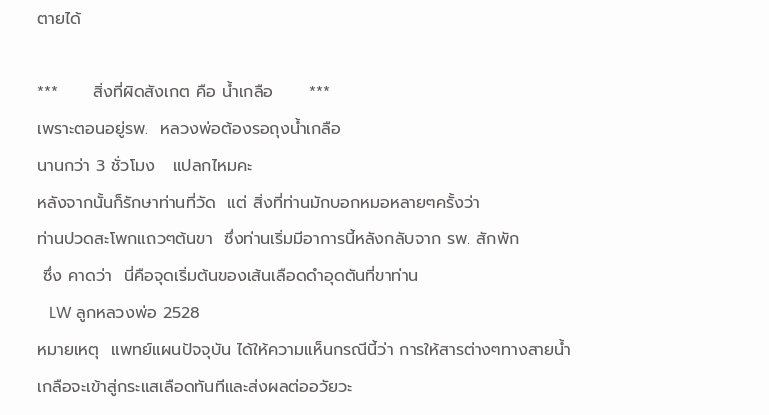ตายได้

***      สิ่งที่ผิดสังเกต คือ น้ำเกลือ      ***
เพราะตอนอยู่รพ.  หลวงพ่อต้องรอถุงน้ำเกลือ
นานกว่า 3 ชั่วโมง   แปลกไหมคะ
หลังจากนั้นก็รักษาท่านที่วัด  แต่ สิ่งที่ท่านมักบอกหมอหลายๆครั้งว่า
ท่านปวดสะโพกแถวๆต้นขา  ซึ่งท่านเริ่มมีอาการนี้หลังกลับจาก รพ. สักพัก
 ซึ่ง คาดว่า  นี่คือจุดเริ่มต้นของเส้นเลือดดำอุดตันที่ขาท่าน
   LW ลูกหลวงพ่อ 2528
หมายเหตุ  แพทย์แผนปัจจุบัน ได้ให้ความเเห็นกรณีนี้ว่า การให้สารต่างๆทางสายน้ำเกลือจะเข้าสู่กระแสเลือดทันทีและส่งผลต่ออวัยวะ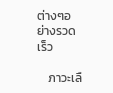ต่างๆอย่างรวดเร็ว

    ภาวะเลื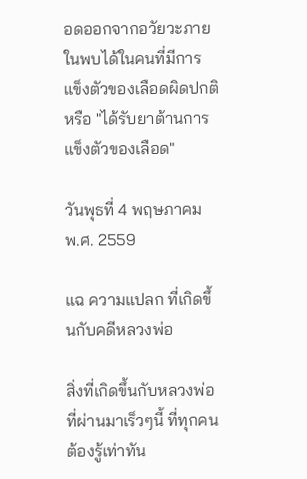อดออกจากอวัยวะภายในพบได้ในคนที่มีการแข็งตัวของเลือดผิดปกติหรือ "ได้รับยาต้านการแข็งตัวของเลือด"

วันพุธที่ 4 พฤษภาคม พ.ศ. 2559

แฉ ความแปลก ที่เกิดขึ้นกับคดีหลวงพ่อ

สิ่งที่เกิดขึ้นกับหลวงพ่อที่ผ่านมาเร็วๆนี้ ที่ทุกคนต้องรู้เท่าทัน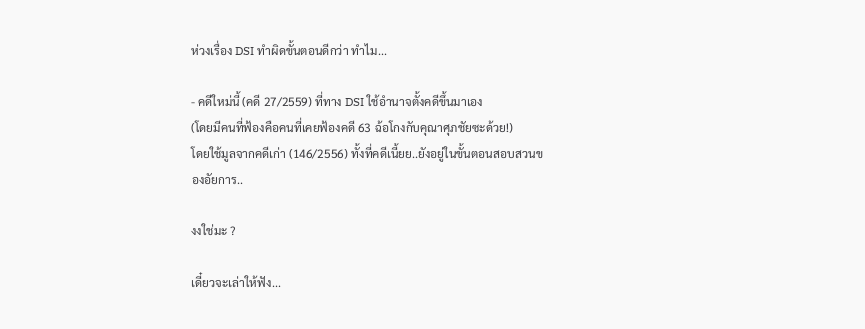ห่วงเรื่อง DSI ทำผิดขั้นตอนดีกว่า ทำไม...

- คดีใหม่นี้ (คดี 27/2559) ที่ทาง DSI ใช้อำนาจตั้งคดีขึ้นมาเอง
(โดยมีคนที่ฟ้องคือคนที่เคยฟ้องคดี 63 ฉ้อโกงกับคุณาศุภชัยซะด้วย!)
โดยใช้มูลจากคดีเก่า (146/2556) ทั้งที่คดีเนี้ยย..ยังอยู่ในขั้นตอนสอบสวนของอัยการ..

งงใช่มะ ?

เดี๋ยวจะเล่าให้ฟัง...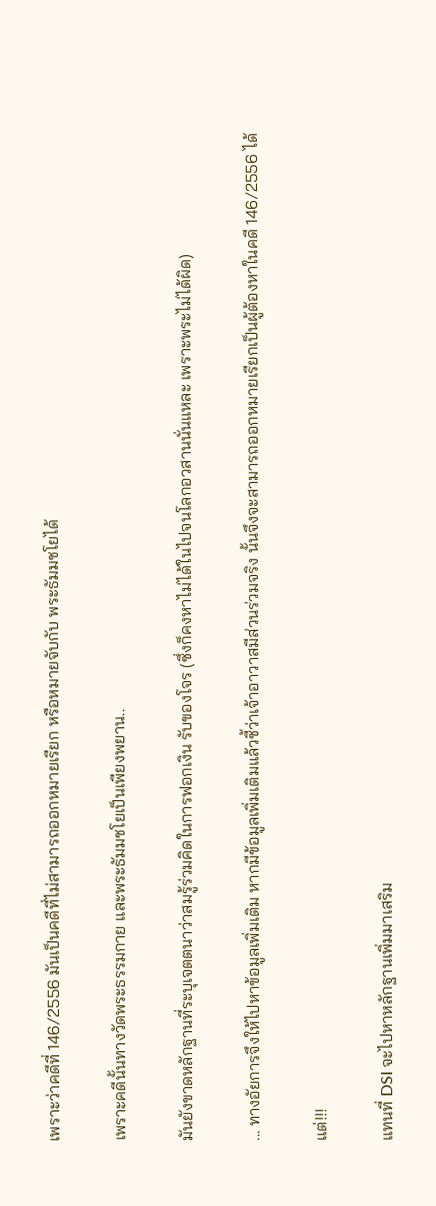เพราะว่าคดีที่ 146/2556 มันเป็นคดีที่ไม่สามารถออกหมายเรียก หรือหมายจับกับ พระธัมมชโยได้

เพราะคดีนั้นทางวัดพระธรรมกาย และพระธัมมชโยเป็นเพียงพยาน..

มันยังขาดหลักฐานที่ระบุเจตตนาว่าสมรู้ร่วมคิดในการฟอกเงิน รับของโจร (ซึ่งก็คงหาไม่ได้ในไปจนโลกอวสานนั่นแหละ เพราะพระไม่ได้ผิด)

... ทางอัยการจึงให้ไปหาข้อมูลเพิ่มเติม หากมีข้อมูลเพิ่มเติมแล้วชี้ว่าเจ้าอาวาสมีส่วนร่วมจริง นั้นจึงจะสามารถออกหมายเรียกเป็นผู้ต้องหาในคดี 146/2556 ได้

แต่!!!

แทนที่ DSI จะไปหาหลักฐานเพิ่มมาเสริม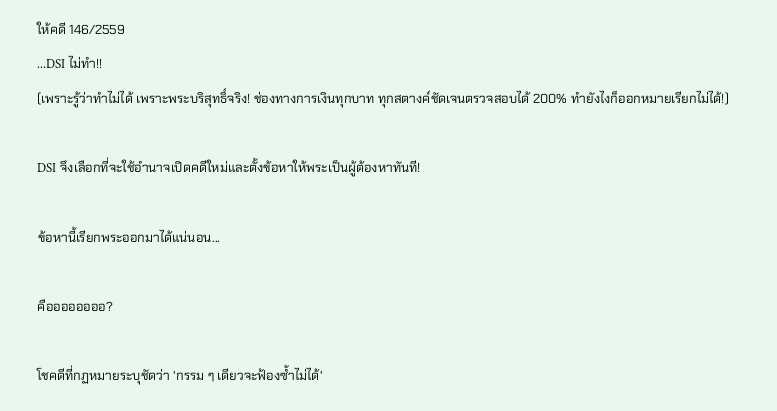ให้คดี 146/2559
...DSI ไม่ทำ!!
(เพราะรู้ว่าทำไม่ได้ เพราะพระบริสุทธิ์จริง! ช่องทางการเงินทุกบาท ทุกสตางค์ชัดเจนตรวจสอบได้ 200% ทำยังไงก็ออกหมายเรียกไม่ได้!)

DSI จึงเลือกที่จะใช้อำนาจเปิดคดีใหม่และตั้งข้อหาให้พระเป็นผู้ต้องหาทันที!

ข้อหานี้เรียกพระออกมาได้แน่นอน...

คืออออออออ?

โชคดีที่กฏหมายระบุชัดว่า 'กรรม ๆ เดียวจะฟ้องซ้ำไม่ได้'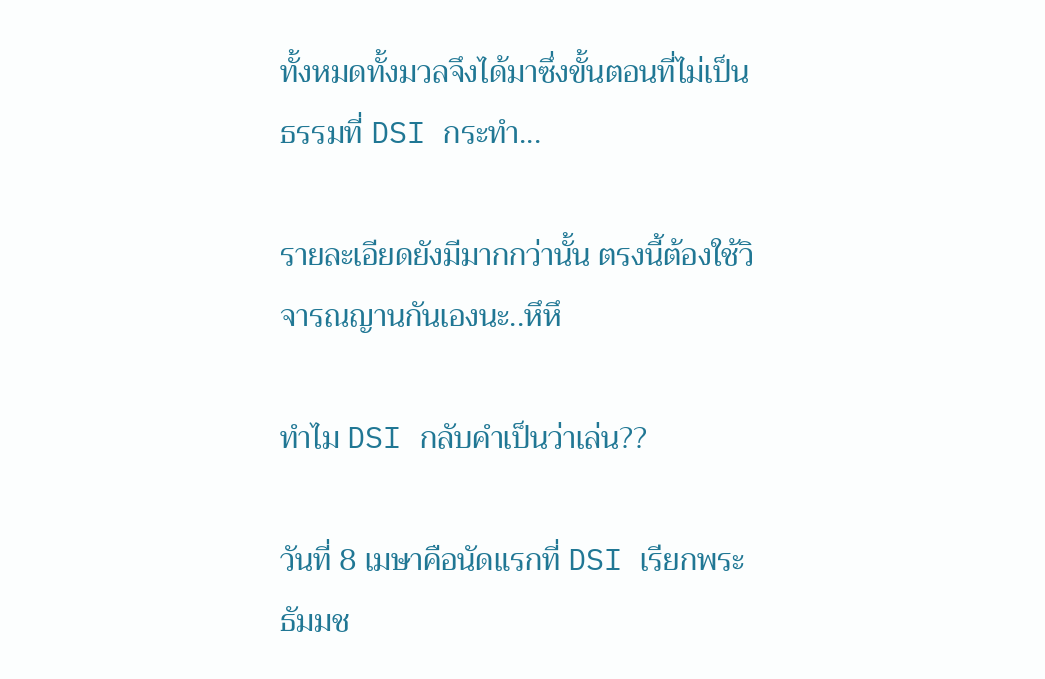ทั้งหมดทั้งมวลจึงได้มาซึ่งขั้นตอนที่ไม่เป็นธรรมที่ DSI กระทำ...

รายละเอียดยังมีมากกว่านั้น ตรงนี้ต้องใช้วิจารณญานกันเองนะ..หึหึ

ทำไม DSI กลับคำเป็นว่าเล่น??

วันที่ 8 เมษาคือนัดแรกที่ DSI เรียกพระธัมมช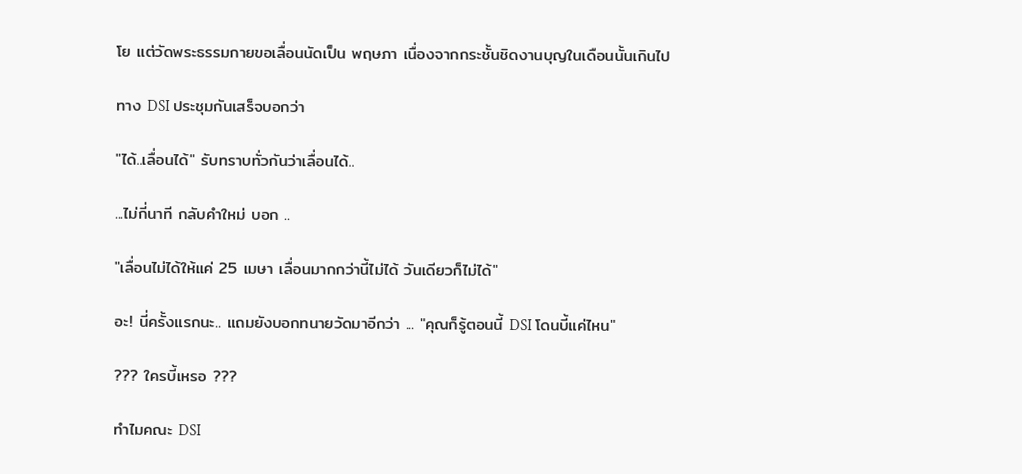โย แต่วัดพระธรรมกายขอเลื่อนนัดเป็น พฤษภา เนื่องจากกระชั้นชิดงานบุญในเดือนนั้นเกินไป

ทาง DSI ประชุมกันเสร็จบอกว่า

"ได้..เลื่อนได้" รับทราบทั่วกันว่าเลื่อนได้..

...ไม่กี่นาที กลับคำใหม่ บอก ..

"เลื่อนไม่ได้ให้แค่ 25 เมษา เลื่อนมากกว่านี้ไม่ได้ วันเดียวก็ไม่ได้"

อะ! นี่ครั้งแรกนะ.. แถมยังบอกทนายวัดมาอีกว่า ... "คุณก็รู้ตอนนี้ DSI โดนบี้แค่ไหน"

??? ใครบี้เหรอ ???

ทำไมคณะ DSI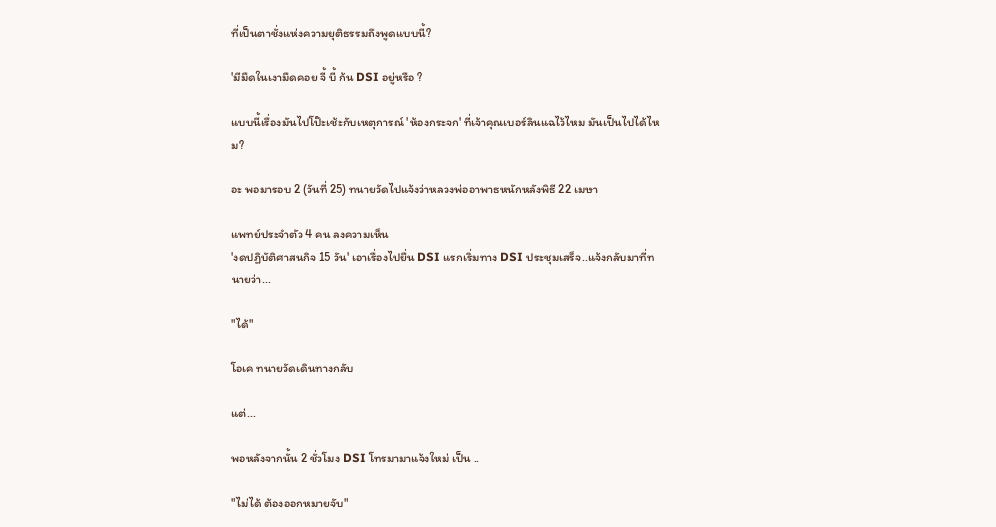ที่เป็นตาชั่งแห่งความยุติธรรมถึงพูดแบบนี้?

'มีมืดในเงามืดคอย จี้ บี้ ก้น DSI อยู่หรือ ?

แบบนี้เรื่องมันไปโป๊ะเช้ะกับเหตุการณ์ 'ห้องกระจก' ที่เจ้าคุณเบอร์ลินแฉไว้ไหม มันเป็นไปได้ไหม?

อะ พอมารอบ 2 (วันที่ 25) ทนายวัดไปแจ้งว่าหลวงพ่ออาพาธหนักหลังพิธี 22 เมษา

แพทย์ประจำตัว 4 คน ลงความเห็น
'งดปฏิบัติศาสนกิจ 15 วัน' เอาเรื่องไปยื่น DSI แรกเริ่มทาง DSI ประชุมเสร็จ..แจ้งกลับมาที่ทนายว่า...

"ได้"

โอเค ทนายวัดเดินทางกลับ

แต่...

พอหลังจากนั้น 2 ชั่วโมง DSI โทรมามาแจ้งใหม่ เป็น ..

"ไม่ได้ ต้องออกหมายจับ"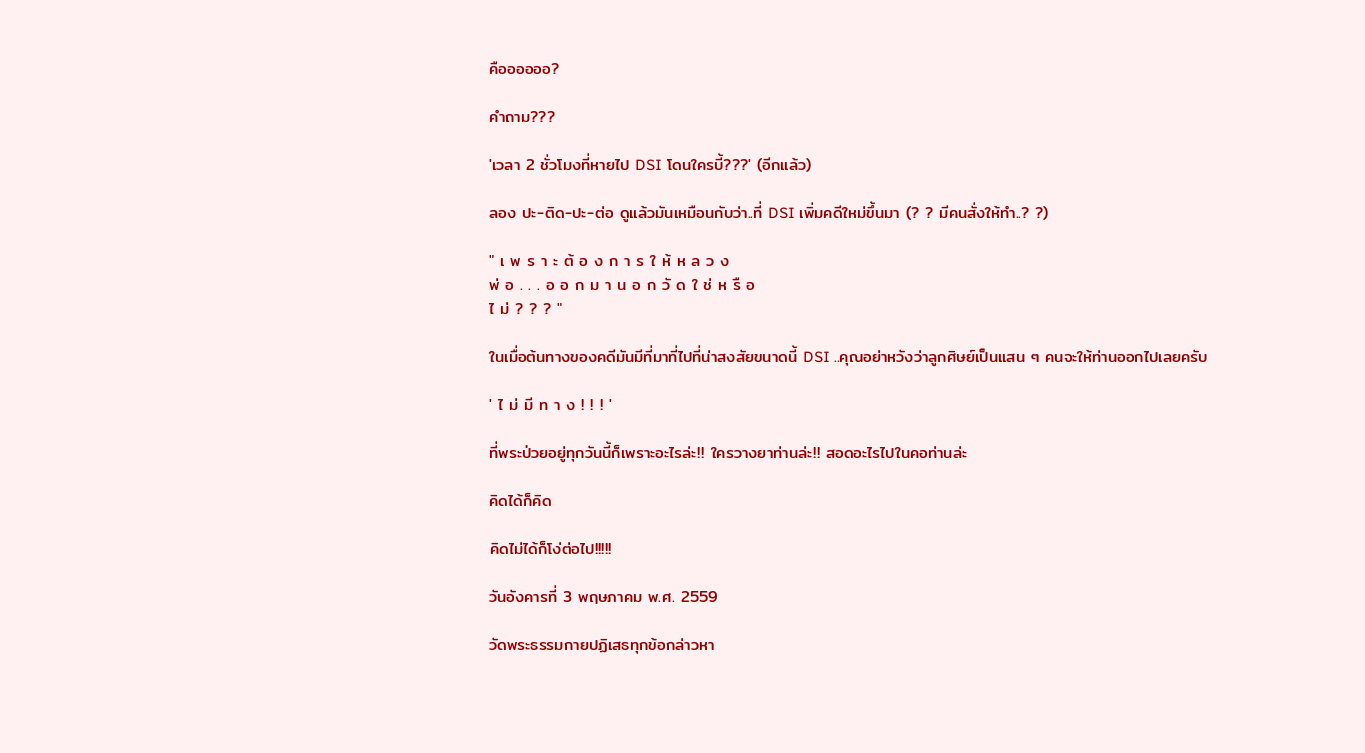คืออออออ?

คำถาม???

'เวลา 2 ชั่วโมงที่หายไป DSI โดนใครบี้???' (อีกแล้ว)

ลอง ปะ-ติด-ปะ-ต่อ ดูแล้วมันเหมือนกับว่า..ที่ DSI เพิ่มคดีใหม่ขึ้นมา (? ? มีคนสั่งให้ทำ..? ?)

" เ พ ร า ะ ต้ อ ง ก า ร ใ ห้ ห ล ว ง
พ่ อ . . . อ อ ก ม า น อ ก วั ด ใ ช่ ห รื อ
ไ ม่ ? ? ? "

ในเมื่อต้นทางของคดีมันมีที่มาที่ไปที่น่าสงสัยขนาดนี้ DSI ..คุณอย่าหวังว่าลูกศิษย์เป็นแสน ๆ คนจะให้ท่านออกไปเลยครับ

' ไ ม่ มี ท า ง ! ! ! '

ที่พระป่วยอยู่ทุกวันนี้ก็เพราะอะไรล่ะ!! ใครวางยาท่านล่ะ!! สอดอะไรไปในคอท่านล่ะ

คิดได้ก็คิด

คิดไม่ได้ก็โง่ต่อไป!!!!!

วันอังคารที่ 3 พฤษภาคม พ.ศ. 2559

วัดพระธรรมกายปฏิเสธทุกข้อกล่าวหา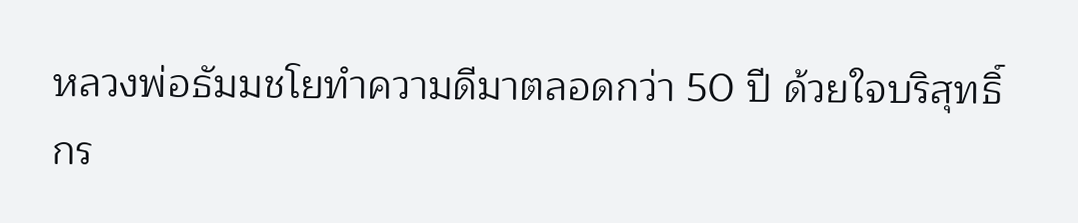หลวงพ่อธัมมชโยทำความดีมาตลอดกว่า 50 ปี ด้วยใจบริสุทธิ์
กร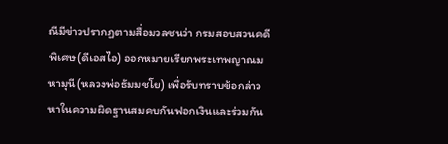ณีมีข่าวปรากฏตามสื่อมวลชนว่า กรมสอบสวนคดีพิเศษ(ดีเอสไอ) ออกหมายเรียกพระเทพญาณมหามุนี(หลวงพ่อธัมมชโย) เพื่อรับทราบข้อกล่าวหาในความผิดฐานสมคบกันฟอกเงินและร่วมกัน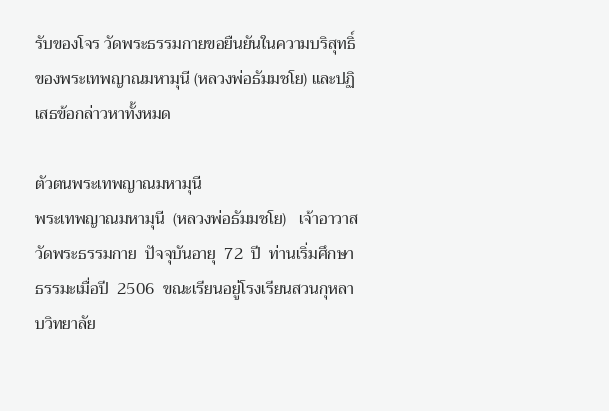รับของโจร วัดพระธรรมกายขอยืนยันในความบริสุทธิ์ของพระเทพญาณมหามุนี (หลวงพ่อธัมมชโย) และปฏิเสธข้อกล่าวหาทั้งหมด

ตัวตนพระเทพญาณมหามุนี
พระเทพญาณมหามุนี  (หลวงพ่อธัมมชโย)   เจ้าอาวาสวัดพระธรรมกาย  ปัจจุบันอายุ  72  ปี  ท่านเริ่มศึกษาธรรมะเมื่อปี  2506  ขณะเรียนอยู่โรงเรียนสวนกุหลาบวิทยาลัย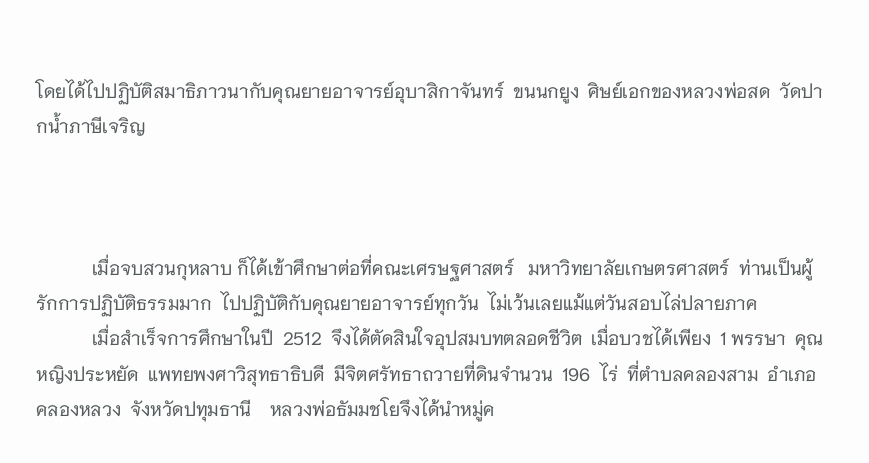โดยได้ไปปฏิบัติสมาธิภาวนากับคุณยายอาจารย์อุบาสิกาจันทร์  ขนนกยูง  ศิษย์เอกของหลวงพ่อสด  วัดปากน้ำภาษีเจริญ



            เมื่อจบสวนกุหลาบ ก็ได้เข้าศึกษาต่อที่คณะเศรษฐศาสตร์   มหาวิทยาลัยเกษตรศาสตร์  ท่านเป็นผู้รักการปฏิบัติธรรมมาก  ไปปฏิบัติกับคุณยายอาจารย์ทุกวัน  ไม่เว้นเลยแม้แต่วันสอบไล่ปลายภาค
            เมื่อสำเร็จการศึกษาในปี  2512  จึงได้ตัดสินใจอุปสมบทตลอดชีวิต  เมื่อบวชได้เพียง  1 พรรษา  คุณหญิงประหยัด  แพทยพงศาวิสุทธาธิบดี  มีจิตศรัทธาถวายที่ดินจำนวน  196  ไร่  ที่ตำบลคลองสาม  อำเภอคลองหลวง  จังหวัดปทุมธานี    หลวงพ่อธัมมชโยจึงได้นำหมู่ค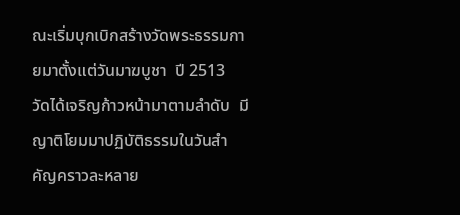ณะเริ่มบุกเบิกสร้างวัดพระธรรมกายมาตั้งแต่วันมาฆบูชา  ปี 2513
วัดได้เจริญก้าวหน้ามาตามลำดับ  มีญาติโยมมาปฏิบัติธรรมในวันสำคัญคราวละหลาย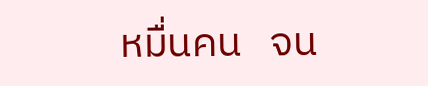หมื่นคน   จน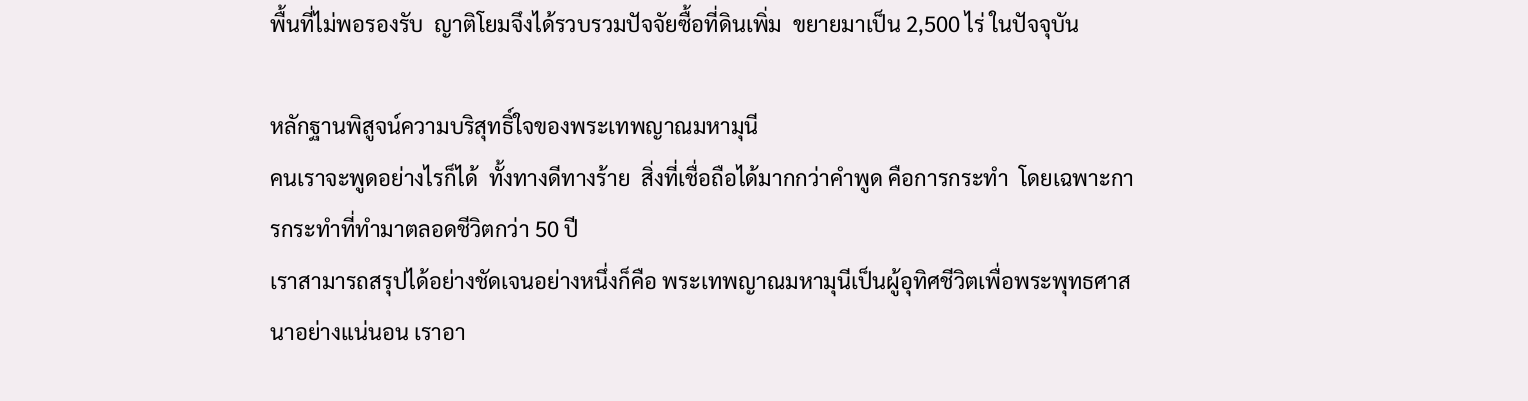พื้นที่ไม่พอรองรับ  ญาติโยมจึงได้รวบรวมปัจจัยซื้อที่ดินเพิ่ม  ขยายมาเป็น 2,500 ไร่ ในปัจจุบัน

หลักฐานพิสูจน์ความบริสุทธิ์ใจของพระเทพญาณมหามุนี
คนเราจะพูดอย่างไรก็ได้  ทั้งทางดีทางร้าย  สิ่งที่เชื่อถือได้มากกว่าคำพูด คือการกระทำ  โดยเฉพาะการกระทำที่ทำมาตลอดชีวิตกว่า 50 ปี
เราสามารถสรุปได้อย่างชัดเจนอย่างหนึ่งก็คือ พระเทพญาณมหามุนีเป็นผู้อุทิศชีวิตเพื่อพระพุทธศาสนาอย่างแน่นอน เราอา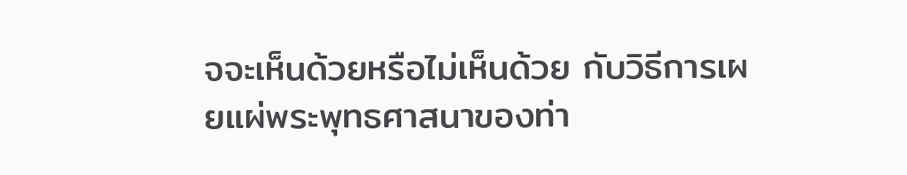จจะเห็นด้วยหรือไม่เห็นด้วย กับวิธีการเผยแผ่พระพุทธศาสนาของท่า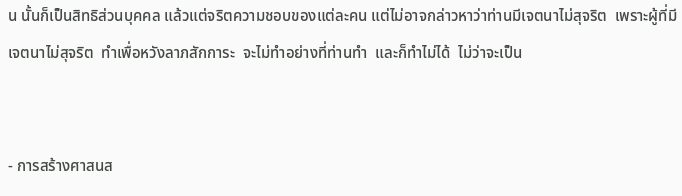น นั้นก็เป็นสิทธิส่วนบุคคล แล้วแต่จริตความชอบของแต่ละคน แต่ไม่อาจกล่าวหาว่าท่านมีเจตนาไม่สุจริต  เพราะผู้ที่มีเจตนาไม่สุจริต  ทำเพื่อหวังลาภสักการะ  จะไม่ทำอย่างที่ท่านทำ  และก็ทำไม่ได้  ไม่ว่าจะเป็น


- การสร้างศาสนส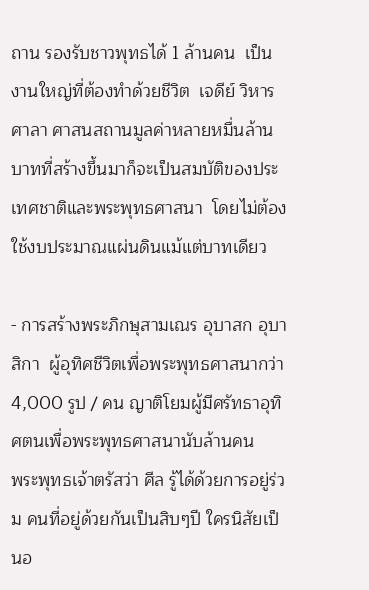ถาน รองรับชาวพุทธได้ 1 ล้านคน  เป็นงานใหญ่ที่ต้องทำด้วยชีวิต  เจดีย์ วิหาร  ศาลา ศาสนสถานมูลค่าหลายหมื่นล้านบาทที่สร้างขึ้นมาก็จะเป็นสมบัติของประเทศชาติและพระพุทธศาสนา  โดยไม่ต้องใช้งบประมาณแผ่นดินแม้แต่บาทเดียว

- การสร้างพระภิกษุสามเณร อุบาสก อุบาสิกา  ผู้อุทิศชีวิตเพื่อพระพุทธศาสนากว่า 4,000 รูป / คน ญาติโยมผู้มีศรัทธาอุทิศตนเพื่อพระพุทธศาสนานับล้านคน
พระพุทธเจ้าตรัสว่า ศีล รู้ได้ด้วยการอยู่ร่วม คนที่อยู่ด้วยกันเป็นสิบๆปี ใครนิสัยเป็นอ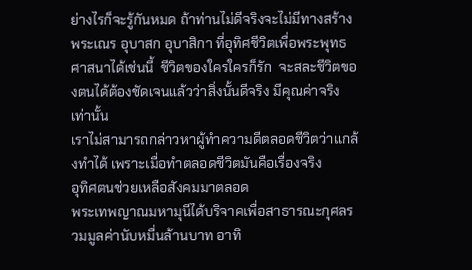ย่างไรก็จะรู้กันหมด ถ้าท่านไม่ดีจริงจะไม่มีทางสร้างพระเณร อุบาสก อุบาสิกา ที่อุทิศชีวิตเพื่อพระพุทธศาสนาได้เช่นนี้  ชีวิตของใครใครก็รัก  จะสละชีวิตของตนได้ต้องชัดเจนแล้วว่าสิ่งนั้นดีจริง มีคุณค่าจริงเท่านั้น
เราไม่สามารถกล่าวหาผู้ทำความดีตลอดชีวิตว่าแกล้งทำได้ เพราะเมื่อทำตลอดชีวิตมันคือเรื่องจริง
อุทิศตนช่วยเหลือสังคมมาตลอด
พระเทพญาณมหามุนีได้บริจาคเพื่อสาธารณะกุศลรวมมูลค่านับหมื่นล้านบาท อาทิ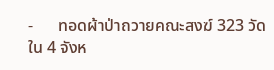-      ทอดผ้าป่าถวายคณะสงฆ์ 323 วัด ใน 4 จังห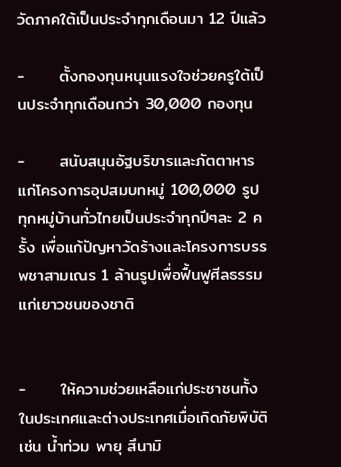วัดภาคใต้เป็นประจำทุกเดือนมา 12 ปีแล้ว

-      ตั้งกองทุนหนุนแรงใจช่วยครูใต้เป็นประจำทุกเดือนกว่า 30,000 กองทุน

-      สนับสนุนอัฐบริขารและภัตตาหารแก่โครงการอุปสมบทหมู่ 100,000 รูป ทุกหมู่บ้านทั่วไทยเป็นประจำทุกปีๆละ 2 ครั้ง เพื่อแก้ปัญหาวัดร้างและโครงการบรรพชาสามเณร 1 ล้านรูปเพื่อฟื้นฟูศีลธรรมแก่เยาวชนของชาติ


-      ให้ความช่วยเหลือแก่ประชาชนทั้งในประเทศและต่างประเทศเมื่อเกิดภัยพิบัติ เช่น น้ำท่วม พายุ สึนามิ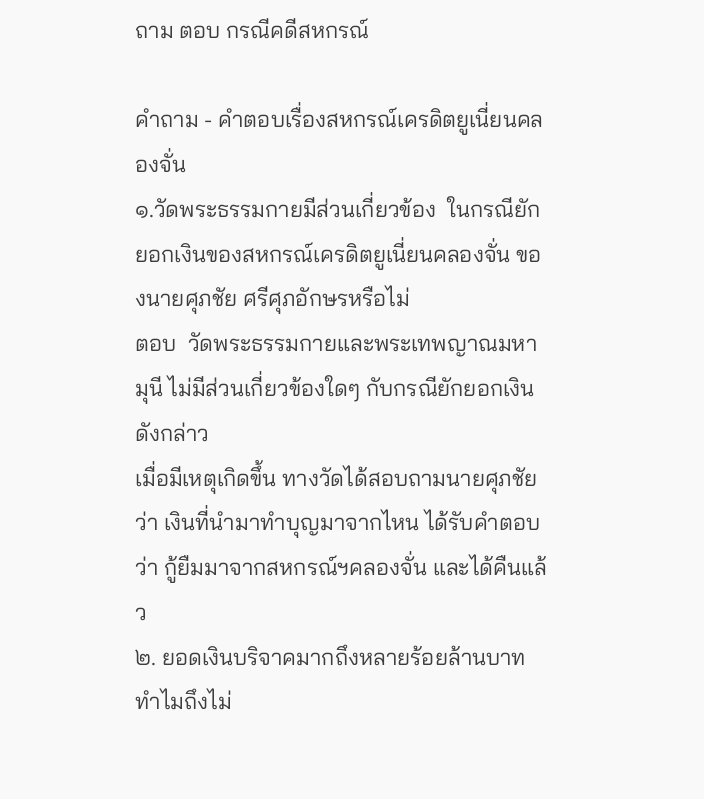ถาม ตอบ กรณีคดีสหกรณ์

คำถาม - คำตอบเรื่องสหกรณ์เครดิตยูเนี่ยนคลองจั่น
๑.วัดพระธรรมกายมีส่วนเกี่ยวข้อง  ในกรณียักยอกเงินของสหกรณ์เครดิตยูเนี่ยนคลองจั่น ของนายศุภชัย ศรีศุภอักษรหรือไม่
ตอบ  วัดพระธรรมกายและพระเทพญาณมหามุนี ไม่มีส่วนเกี่ยวข้องใดๆ กับกรณียักยอกเงินดังกล่าว
เมื่อมีเหตุเกิดขึ้น ทางวัดได้สอบถามนายศุภชัยว่า เงินที่นำมาทำบุญมาจากไหน ได้รับคำตอบว่า กู้ยืมมาจากสหกรณ์ฯคลองจั่น และได้คืนแล้ว
๒. ยอดเงินบริจาคมากถึงหลายร้อยล้านบาท ทำไมถึงไม่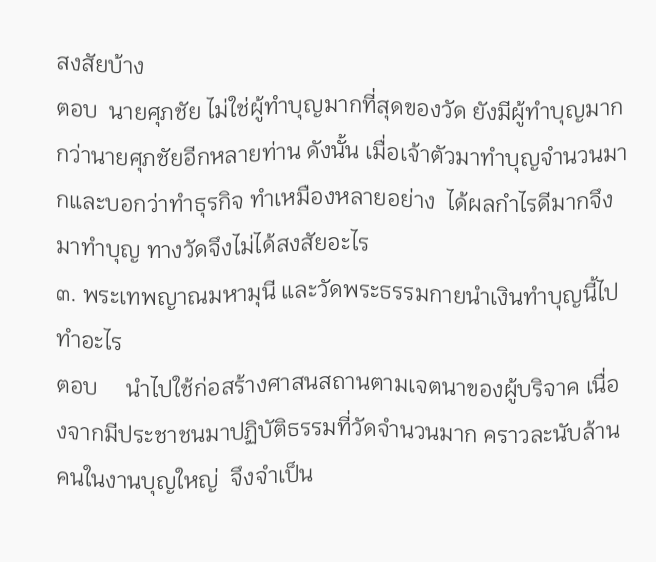สงสัยบ้าง
ตอบ  นายศุภชัย ไม่ใช่ผู้ทำบุญมากที่สุดของวัด ยังมีผู้ทำบุญมากกว่านายศุภชัยอีกหลายท่าน ดังนั้น เมื่อเจ้าตัวมาทำบุญจำนวนมากและบอกว่าทำธุรกิจ ทำเหมืองหลายอย่าง  ได้ผลกำไรดีมากจึงมาทำบุญ ทางวัดจึงไม่ได้สงสัยอะไร
๓. พระเทพญาณมหามุนี และวัดพระธรรมกายนำเงินทำบุญนี้ไปทำอะไร
ตอบ     นำไปใช้ก่อสร้างศาสนสถานตามเจตนาของผู้บริจาค เนื่องจากมีประชาชนมาปฏิบัติธรรมที่วัดจำนวนมาก คราวละนับล้านคนในงานบุญใหญ่  จึงจำเป็น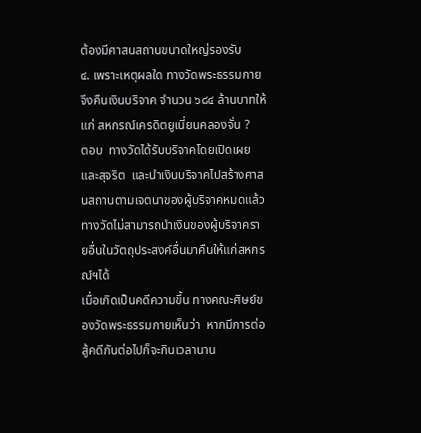ต้องมีศาสนสถานขนาดใหญ่รองรับ
๔. เพราะเหตุผลใด ทางวัดพระธรรมกายจึงคืนเงินบริจาค จำนวน ๖๘๔ ล้านบาทให้แก่ สหกรณ์เครดิตยูเนี่ยนคลองจั่น ?
ตอบ  ทางวัดได้รับบริจาคโดยเปิดเผยและสุจริต  และนำเงินบริจาคไปสร้างศาสนสถานตามเจตนาของผู้บริจาคหมดแล้ว ทางวัดไม่สามารถนำเงินของผู้บริจาครายอื่นในวัตถุประสงค์อื่นมาคืนให้แก่สหกรณ์ฯได้
เมื่อเกิดเป็นคดีความขึ้น ทางคณะศิษย์ของวัดพระธรรมกายเห็นว่า  หากมีการต่อสู้คดีกันต่อไปก็จะกินเวลานาน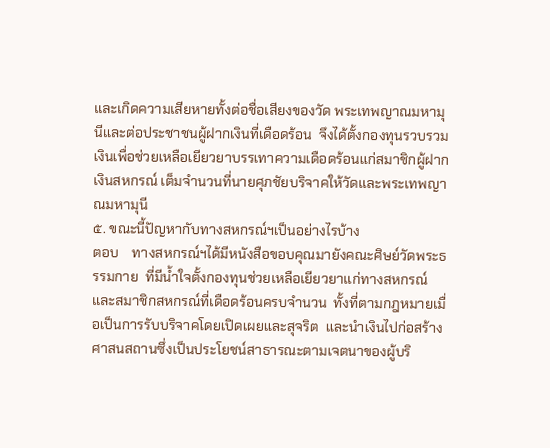และเกิดความเสียหายทั้งต่อชื่อเสียงของวัด พระเทพญาณมหามุนีและต่อประชาชนผู้ฝากเงินที่เดือดร้อน  จึงได้ตั้งกองทุนรวบรวมเงินเพื่อช่วยเหลือเยียวยาบรรเทาความเดือดร้อนแก่สมาชิกผู้ฝากเงินสหกรณ์ เต็มจำนวนที่นายศุภชัยบริจาคให้วัดและพระเทพญาณมหามุนี
๕. ขณะนี้ปัญหากับทางสหกรณ์ฯเป็นอย่างไรบ้าง
ตอบ    ทางสหกรณ์ฯได้มีหนังสือขอบคุณมายังคณะศิษย์วัดพระธรรมกาย  ที่มีน้ำใจตั้งกองทุนช่วยเหลือเยียวยาแก่ทางสหกรณ์และสมาชิกสหกรณ์ที่เดือดร้อนครบจำนวน  ทั้งที่ตามกฎหมายเมื่อเป็นการรับบริจาคโดยเปิดเผยและสุจริต  และนำเงินไปก่อสร้างศาสนสถานซึ่งเป็นประโยชน์สาธารณะตามเจตนาของผู้บริ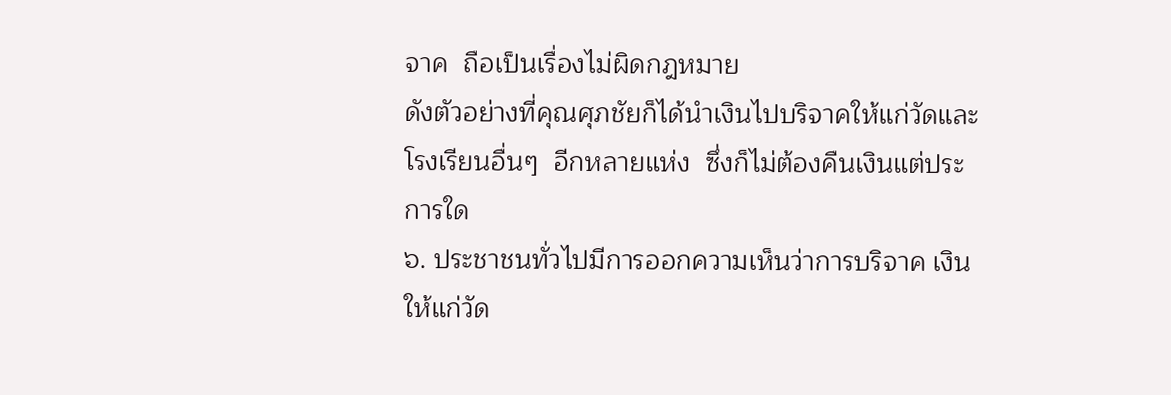จาค  ถือเป็นเรื่องไม่ผิดกฎหมาย
ดังตัวอย่างที่คุณศุภชัยก็ได้นำเงินไปบริจาคให้แก่วัดและโรงเรียนอื่นๆ  อีกหลายแห่ง  ซึ่งก็ไม่ต้องคืนเงินแต่ประการใด
๖. ประชาชนทั่วไปมีการออกความเห็นว่าการบริจาค เงินให้แก่วัด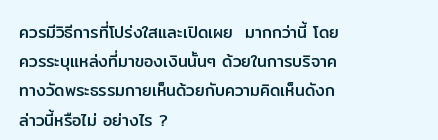ควรมีวิธีการที่โปร่งใสและเปิดเผย  มากกว่านี้ โดยควรระบุแหล่งที่มาของเงินนั้นๆ ด้วยในการบริจาค ทางวัดพระธรรมกายเห็นด้วยกับความคิดเห็นดังกล่าวนี้หรือไม่ อย่างไร ?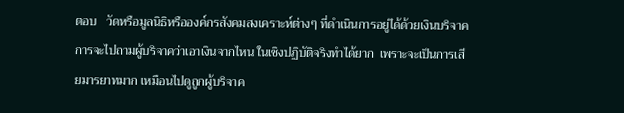ตอบ   วัดหรือมูลนิธิหรือองค์กรสังคมสงเคราะห์ต่างๆ ที่ดำเนินการอยู่ได้ด้วยเงินบริจาคการจะไปถามผู้บริจาคว่าเอาเงินจากไหน ในเชิงปฏิบัติจริงทำได้ยาก  เพราะจะเป็นการเสียมารยาทมาก เหมือนไปดูถูกผู้บริจาค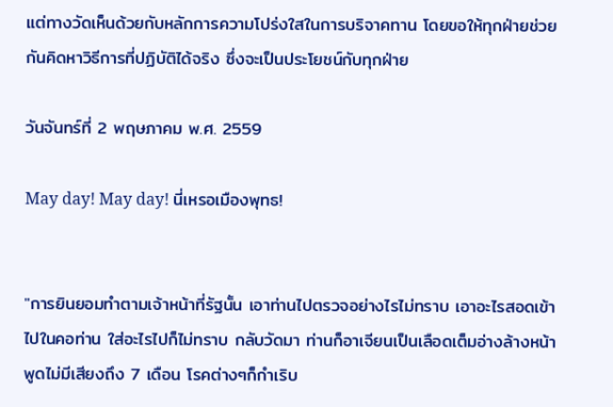แต่ทางวัดเห็นด้วยกับหลักการความโปร่งใสในการบริจาคทาน โดยขอให้ทุกฝ่ายช่วยกันคิดหาวิธีการที่ปฏิบัติได้จริง ซึ่งจะเป็นประโยชน์กับทุกฝ่าย

วันจันทร์ที่ 2 พฤษภาคม พ.ศ. 2559

May day! May day! นี่เหรอเมืองพุทธ!


"การยินยอมทำตามเจ้าหน้าที่รัฐนั้น เอาท่านไปตรวจอย่างไรไม่ทราบ เอาอะไรสอดเข้าไปในคอท่าน ใส่อะไรไปก็ไม่ทราบ กลับวัดมา ท่านก็อาเจียนเป็นเลือดเต็มอ่างล้างหน้า พูดไม่มีเสียงถึง 7 เดือน โรคต่างๆก็กำเริบ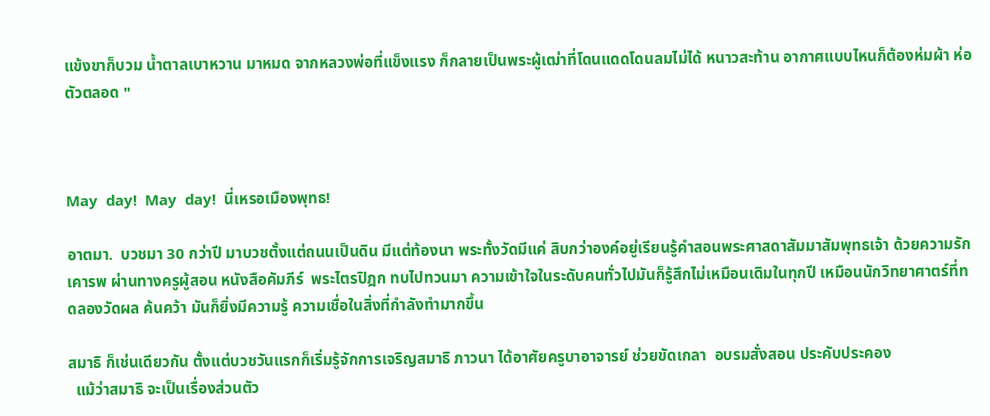แข้งขาก็บวม น้ำตาลเบาหวาน มาหมด จากหลวงพ่อที่แข็งแรง ก็กลายเป็นพระผู้เฒ่าที่โดนแดดโดนลมไม่ได้ หนาวสะท้าน อากาศแบบไหนก็ต้องห่มผ้า ห่อตัวตลอด "



May  day!  May  day!  นี่เหรอเมืองพุทธ!

อาตมา.  บวชมา 30 กว่าปี มาบวชตั้งแต่ถนนเป็นดิน มีแต่ท้องนา พระทั้งวัดมีแค่ สิบกว่าองค์อยู่เรียนรู้คำสอนพระศาสดาสัมมาสัมพุทธเจ้า ด้วยความรักเคารพ ผ่านทางครูผู้สอน หนังสือคัมภีร์  พระไตรปิฎก ทบไปทวนมา ความเข้าใจในระดับคนทั่วไปมันก็รู้สึกไม่เหมือนเดิมในทุกปี เหมือนนักวิทยาศาตร์ที่ทดลองวัดผล ค้นคว้า มันก็ยิ่งมีความรู้ ความเชื่อในสิ่งที่กำลังทำมากขึ้น

สมาธิ ก็เช่นเดียวกัน ตั้งแต่บวชวันแรกก็เริ่มรู้จักการเจริญสมาธิ ภาวนา ได้อาศัยครูบาอาจารย์ ช่วยขัดเกลา  อบรมสั่งสอน ประคับประคอง
  แม้ว่าสมาธิ จะเป็นเรื่องส่วนตัว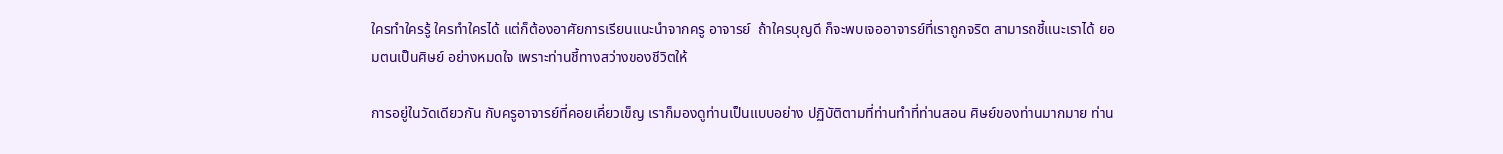ใครทำใครรู้ ใครทำใครได้ แต่ก็ต้องอาศัยการเรียนแนะนำจากครู อาจารย์  ถ้าใครบุญดี ก็จะพบเจออาจารย์ที่เราถูกจริต สามารถชี้แนะเราได้ ยอมตนเป็นศิษย์ อย่างหมดใจ เพราะท่านชี้ทางสว่างของชีวิตให้

การอยู่ในวัดเดียวกัน กับครูอาจารย์ที่คอยเคี่ยวเข็ญ เราก็มองดูท่านเป็นแบบอย่าง ปฏิบัติตามที่ท่านทำที่ท่านสอน ศิษย์ของท่านมากมาย ท่าน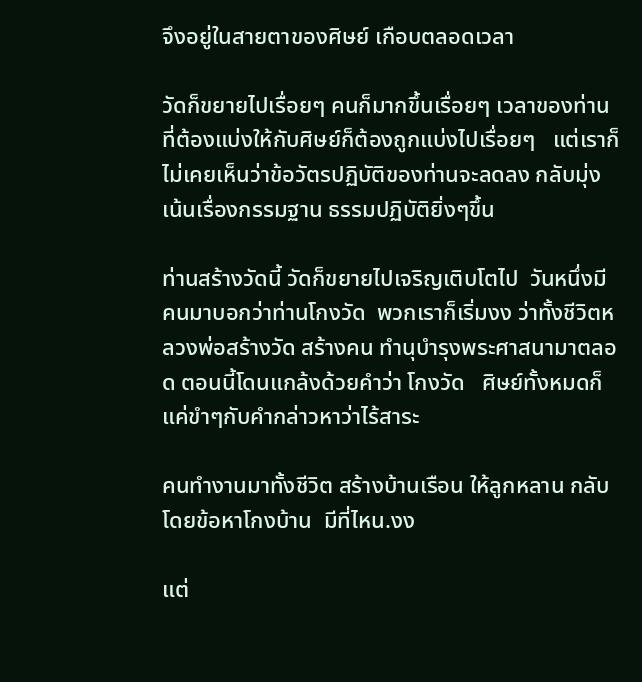จึงอยู่ในสายตาของศิษย์ เกือบตลอดเวลา

วัดก็ขยายไปเรื่อยๆ คนก็มากขึ้นเรื่อยๆ เวลาของท่านที่ต้องแบ่งให้กับศิษย์ก็ต้องถูกแบ่งไปเรื่อยๆ   แต่เราก็ไม่เคยเห็นว่าข้อวัตรปฏิบัติของท่านจะลดลง กลับมุ่งเน้นเรื่องกรรมฐาน ธรรมปฏิบัติยิ่งๆขึ้น

ท่านสร้างวัดนี้ วัดก็ขยายไปเจริญเติบโตไป  วันหนึ่งมีคนมาบอกว่าท่านโกงวัด  พวกเราก็เริ่มงง ว่าทั้งชีวิตหลวงพ่อสร้างวัด สร้างคน ทำนุบำรุงพระศาสนามาตลอด ตอนนี้โดนแกล้งด้วยคำว่า โกงวัด   ศิษย์ทั้งหมดก็แค่ขำๆกับคำกล่าวหาว่าไร้สาระ

คนทำงานมาทั้งชีวิต สร้างบ้านเรือน ให้ลูกหลาน กลับโดยข้อหาโกงบ้าน  มีที่ไหน.งง

แต่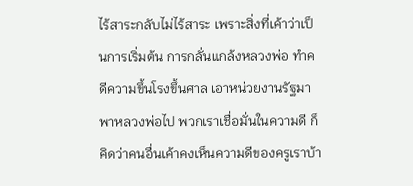ไร้สาระกลับไม่ไร้สาระ เพราะสิ่งที่เค้าว่าเป็นการเริ่มต้น การกลั่นแกล้งหลวงพ่อ ทำคดีความขึ้นโรงขึ้นศาล เอาหน่วยงานรัฐมาพาหลวงพ่อไป พวกเราเชื่อมั่นในความดี ก็คิดว่าคนอื่นเค้าคงเห็นความดีของครูเราบ้า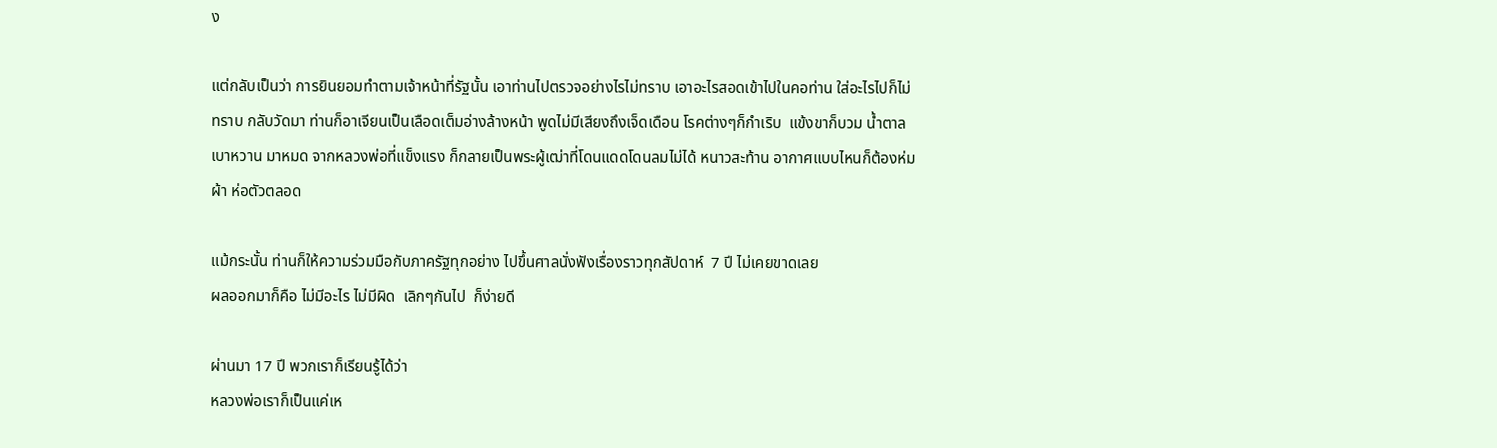ง

แต่กลับเป็นว่า การยินยอมทำตามเจ้าหน้าที่รัฐนั้น เอาท่านไปตรวจอย่างไรไม่ทราบ เอาอะไรสอดเข้าไปในคอท่าน ใส่อะไรไปก็ไม่ทราบ กลับวัดมา ท่านก็อาเจียนเป็นเลือดเต็มอ่างล้างหน้า พูดไม่มีเสียงถึงเจ็ดเดือน โรคต่างๆก็กำเริบ  แข้งขาก็บวม น้ำตาลเบาหวาน มาหมด จากหลวงพ่อที่แข็งแรง ก็กลายเป็นพระผู้เฒ่าที่โดนแดดโดนลมไม่ได้ หนาวสะท้าน อากาศแบบไหนก็ต้องห่มผ้า ห่อตัวตลอด

แม้กระนั้น ท่านก็ให้ความร่วมมือกับภาครัฐทุกอย่าง ไปขึ้นศาลนั่งฟังเรื่องราวทุกสัปดาห์  7 ปี ไม่เคยขาดเลย
ผลออกมาก็คือ ไม่มีอะไร ไม่มีผิด  เลิกๆกันไป  ก็ง่ายดี

ผ่านมา 17 ปี พวกเราก็เรียนรู้ได้ว่า
หลวงพ่อเราก็เป็นแค่เห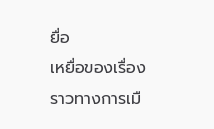ยื่อ
เหยื่อของเรื่องราวทางการเมื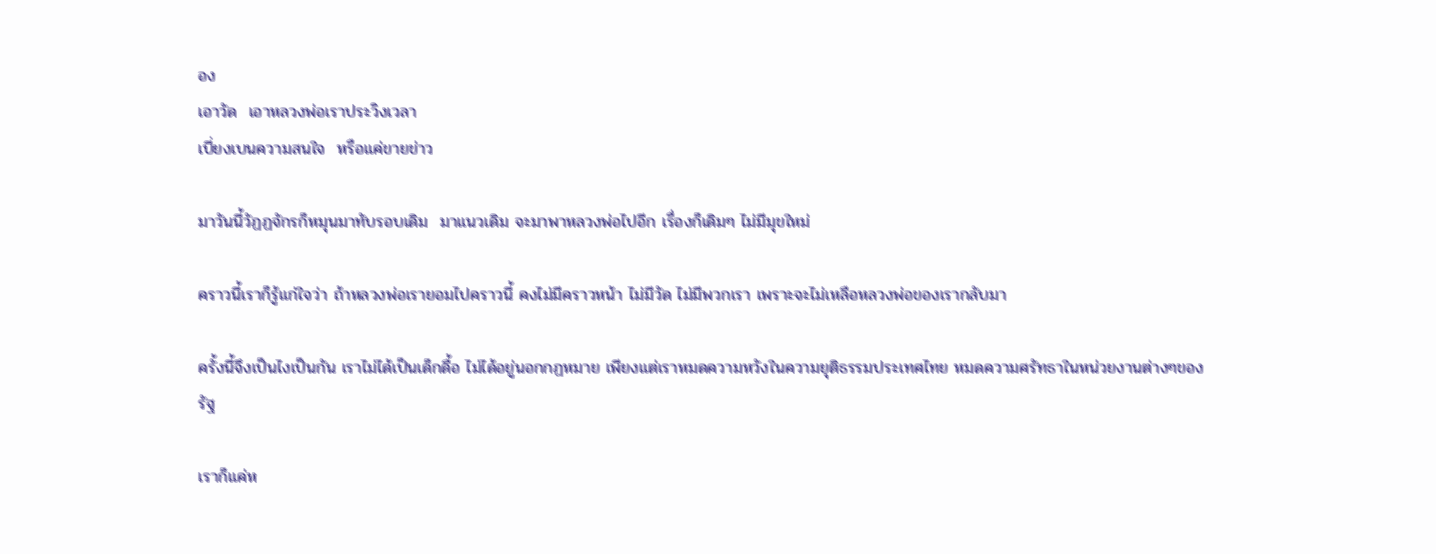อง
เอาวัด  เอาหลวงพ่อเราประวิงเวลา
เบี่ยงเบนความสนใจ  หรือแค่ขายข่าว

มาวันนี้วัฏฏจักรก็หมุนมาทับรอบเดิม  มาแนวเดิม จะมาพาหลวงพ่อไปอีก เรื่องก็เดิมๆ ไม่มีมุขใหม่

คราวนี้เราก็รู้แก่ใจว่า ถ้าหลวงพ่อเรายอมไปคราวนี้ คงไม่มีคราวหน้า ไม่มีวัด ไม่มีพวกเรา เพราะจะไม่เหลือหลวงพ่อของเรากลับมา

ครั้งนี้จึงเป็นไงเป็นกัน เราไม่ได้เป็นเด็กดื้อ ไม่ได้อยู่นอกกฏหมาย เพียงแต่เราหมดความหวังในความยุติธรรมประเทศไทย หมดความศรัทธาในหน่วยงานต่างๆของรัฐ

เราก็แค่ห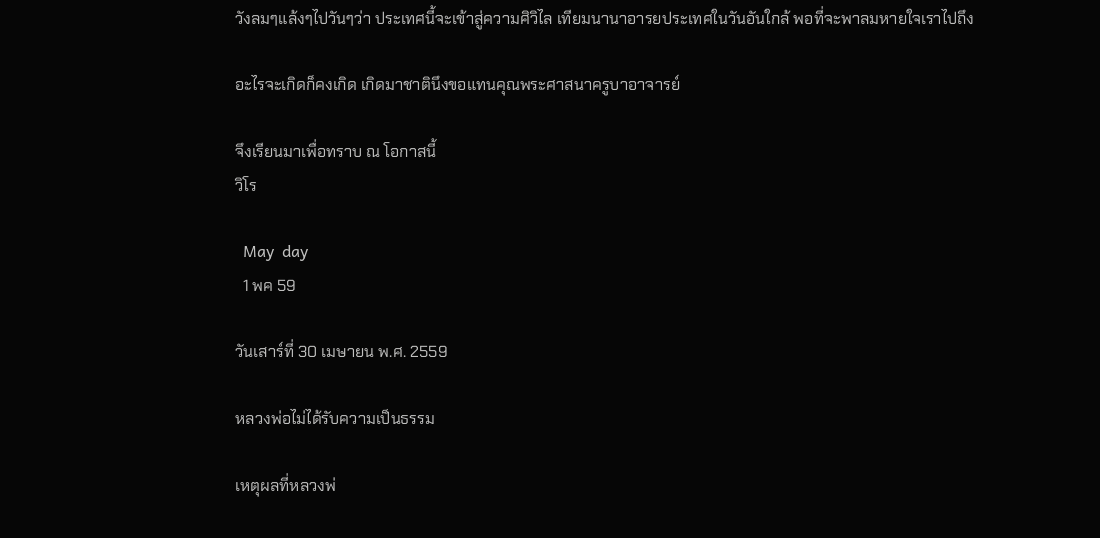วังลมๆแล้งๆไปวันๆว่า ประเทศนี้จะเข้าสู่ความศิวิไล เทียมนานาอารยประเทศในวันอันใกล้ พอที่จะพาลมหายใจเราไปถึง

อะไรจะเกิดก็คงเกิด เกิดมาชาตินึงขอแทนคุณพระศาสนาครูบาอาจารย์

จึงเรียนมาเพื่อทราบ ณ โอกาสนี้
วิโร

  May  day
  1 พค 59

วันเสาร์ที่ 30 เมษายน พ.ศ. 2559

หลวงพ่อไม่ได้รับความเป็นธรรม

เหตุผลที่หลวงพ่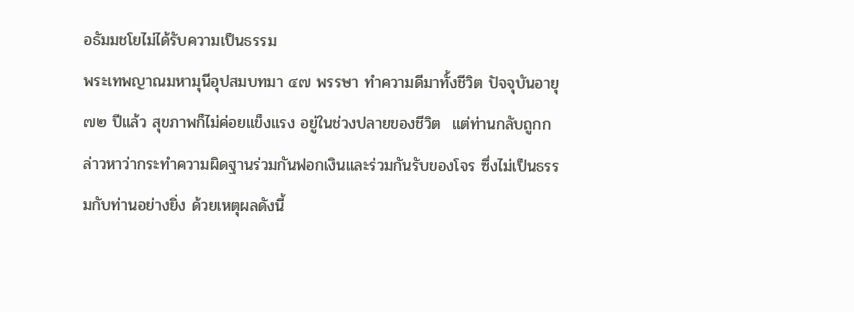อธัมมชโยไม่ได้รับความเป็นธรรม
พระเทพญาณมหามุนีอุปสมบทมา ๔๗ พรรษา ทำความดีมาทั้งชีวิต ปัจจุบันอายุ ๗๒ ปีแล้ว สุขภาพก็ไม่ค่อยแข็งแรง อยู่ในช่วงปลายของชีวิต  แต่ท่านกลับถูกกล่าวหาว่ากระทำความผิดฐานร่วมกันฟอกเงินและร่วมกันรับของโจร ซึ่งไม่เป็นธรรมกับท่านอย่างยิ่ง ด้วยเหตุผลดังนี้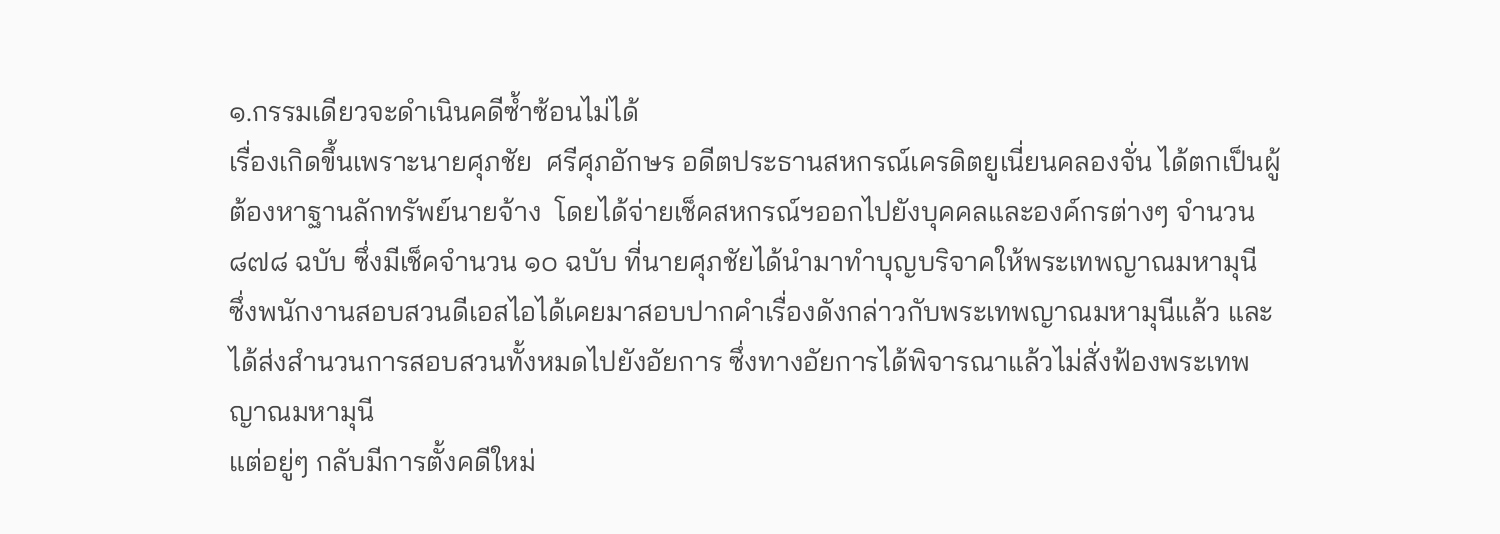๑.กรรมเดียวจะดำเนินคดีซ้ำซ้อนไม่ได้
เรื่องเกิดขึ้นเพราะนายศุภชัย  ศรีศุภอักษร อดีตประธานสหกรณ์เครดิตยูเนี่ยนคลองจั่น ได้ตกเป็นผู้ต้องหาฐานลักทรัพย์นายจ้าง  โดยได้จ่ายเช็คสหกรณ์ฯออกไปยังบุคคลและองค์กรต่างๆ จำนวน ๘๗๘ ฉบับ ซึ่งมีเช็คจำนวน ๑๐ ฉบับ ที่นายศุภชัยได้นำมาทำบุญบริจาคให้พระเทพญาณมหามุนี
ซึ่งพนักงานสอบสวนดีเอสไอได้เคยมาสอบปากคำเรื่องดังกล่าวกับพระเทพญาณมหามุนีแล้ว และได้ส่งสำนวนการสอบสวนทั้งหมดไปยังอัยการ ซึ่งทางอัยการได้พิจารณาแล้วไม่สั่งฟ้องพระเทพญาณมหามุนี
แต่อยู่ๆ กลับมีการตั้งคดีใหม่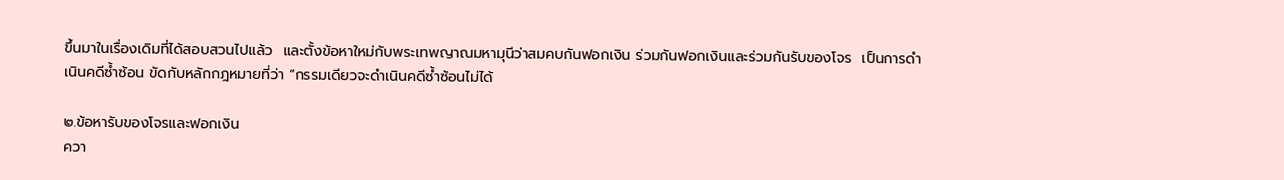ขึ้นมาในเรื่องเดิมที่ได้สอบสวนไปแล้ว  และตั้งข้อหาใหม่กับพระเทพญาณมหามุนีว่าสมคบกันฟอกเงิน ร่วมกันฟอกเงินและร่วมกันรับของโจร  เป็นการดำเนินคดีซ้ำซ้อน ขัดกับหลักกฎหมายที่ว่า “กรรมเดียวจะดำเนินคดีซ้ำซ้อนไม่ได้

๒.ข้อหารับของโจรและฟอกเงิน
ควา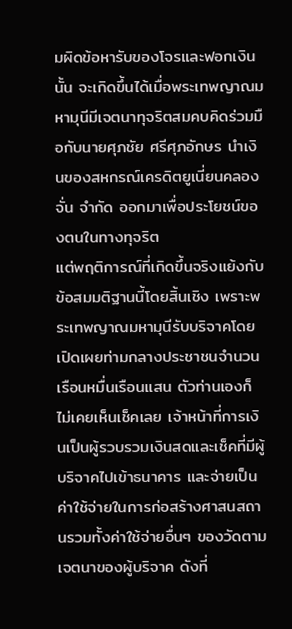มผิดข้อหารับของโจรและฟอกเงินนั้น จะเกิดขึ้นได้เมื่อพระเทพญาณมหามุนีมีเจตนาทุจริตสมคบคิดร่วมมือกับนายศุภชัย ศรีศุภอักษร นำเงินของสหกรณ์เครดิตยูเนี่ยนคลองจั่น จำกัด ออกมาเพื่อประโยชน์ของตนในทางทุจริต
แต่พฤติการณ์ที่เกิดขึ้นจริงแย้งกับข้อสมมติฐานนี้โดยสิ้นเชิง เพราะพระเทพญาณมหามุนีรับบริจาคโดยเปิดเผยท่ามกลางประชาชนจำนวนเรือนหมื่นเรือนแสน ตัวท่านเองก็ไม่เคยเห็นเช็คเลย เจ้าหน้าที่การเงินเป็นผู้รวบรวมเงินสดและเช็คที่มีผู้บริจาคไปเข้าธนาคาร และจ่ายเป็นค่าใช้จ่ายในการก่อสร้างศาสนสถานรวมทั้งค่าใช้จ่ายอื่นๆ ของวัดตามเจตนาของผู้บริจาค ดังที่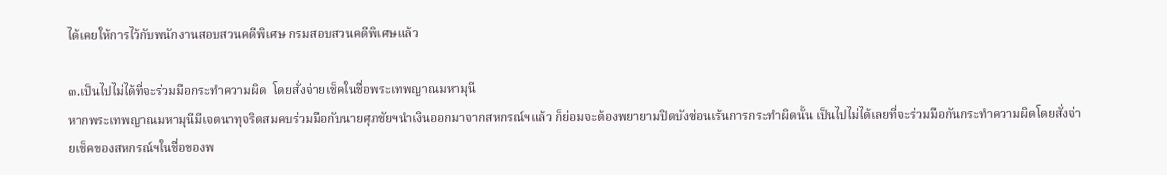ได้เคยให้การไว้กับพนักงานสอบสวนคดีพิเศษ กรมสอบสวนคดีพิเศษแล้ว

๓.เป็นไปไม่ได้ที่จะร่วมมือกระทำความผิด  โดยสั่งจ่ายเช็คในชื่อพระเทพญาณมหามุนี
หากพระเทพญาณมหามุนีมีเจตนาทุจริตสมคบร่วมมือกับนายศุภชัยฯนำเงินออกมาจากสหกรณ์ฯแล้ว ก็ย่อมจะต้องพยายามปิดบังซ่อนเร้นการกระทำผิดนั้น เป็นไปไม่ได้เลยที่จะร่วมมือกันกระทำความผิดโดยสั่งจ่ายเช็คของสหกรณ์ฯในชื่อของพ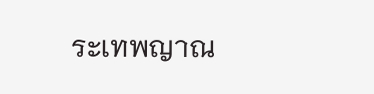ระเทพญาณ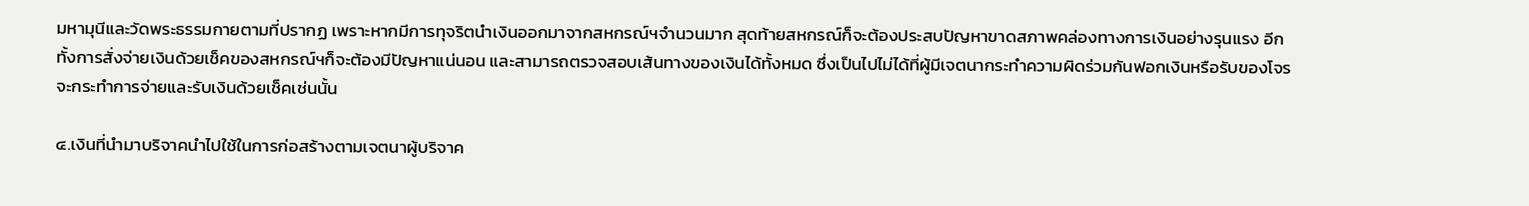มหามุนีและวัดพระธรรมกายตามที่ปรากฏ เพราะหากมีการทุจริตนำเงินออกมาจากสหกรณ์ฯจำนวนมาก สุดท้ายสหกรณ์ก็จะต้องประสบปัญหาขาดสภาพคล่องทางการเงินอย่างรุนแรง อีกทั้งการสั่งจ่ายเงินด้วยเช็คของสหกรณ์ฯก็จะต้องมีปัญหาแน่นอน และสามารถตรวจสอบเส้นทางของเงินได้ทั้งหมด ซึ่งเป็นไปไม่ได้ที่ผู้มีเจตนากระทำความผิดร่วมกันฟอกเงินหรือรับของโจรจะกระทำการจ่ายและรับเงินด้วยเช็คเช่นนั้น

๔.เงินที่นำมาบริจาคนำไปใช้ในการก่อสร้างตามเจตนาผู้บริจาค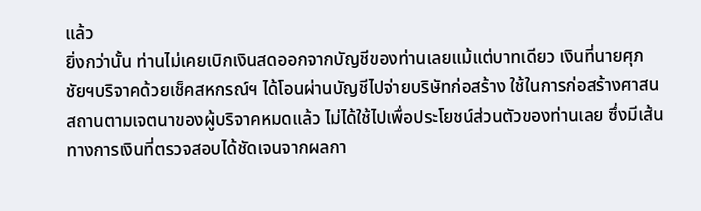แล้ว
ยิ่งกว่านั้น ท่านไม่เคยเบิกเงินสดออกจากบัญชีของท่านเลยแม้แต่บาทเดียว เงินที่นายศุภชัยฯบริจาคด้วยเช็คสหกรณ์ฯ ได้โอนผ่านบัญชีไปจ่ายบริษัทก่อสร้าง ใช้ในการก่อสร้างศาสนสถานตามเจตนาของผู้บริจาคหมดแล้ว ไม่ได้ใช้ไปเพื่อประโยชน์ส่วนตัวของท่านเลย ซึ่งมีเส้นทางการเงินที่ตรวจสอบได้ชัดเจนจากผลกา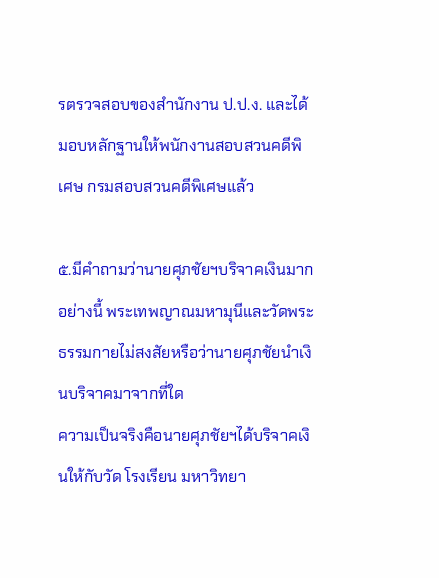รตรวจสอบของสำนักงาน ป.ป.ง. และได้มอบหลักฐานให้พนักงานสอบสวนคดีพิเศษ กรมสอบสวนคดีพิเศษแล้ว

๕.มีคำถามว่านายศุภชัยฯบริจาคเงินมากอย่างนี้ พระเทพญาณมหามุนีและวัดพระธรรมกายไม่สงสัยหรือว่านายศุภชัยนำเงินบริจาคมาจากที่ใด
ความเป็นจริงคือนายศุภชัยฯได้บริจาคเงินให้กับวัด โรงเรียน มหาวิทยา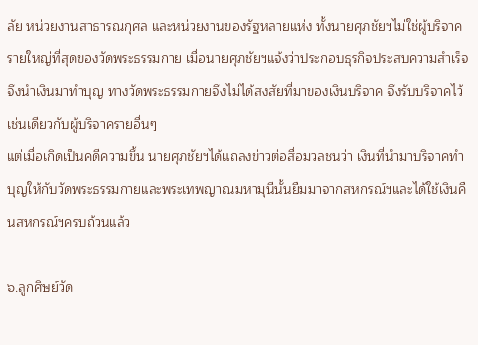ลัย หน่วยงานสาธารณกุศล และหน่วยงานของรัฐหลายแห่ง ทั้งนายศุภชัยฯไม่ใช่ผู้บริจาครายใหญ่ที่สุดของวัดพระธรรมกาย เมื่อนายศุภชัยฯแจ้งว่าประกอบธุรกิจประสบความสำเร็จจึงนำเงินมาทำบุญ ทางวัดพระธรรมกายจึงไม่ได้สงสัยที่มาของเงินบริจาค จึงรับบริจาคไว้เช่นเดียวกับผู้บริจาครายอื่นๆ
แต่เมื่อเกิดเป็นคดีความขึ้น นายศุภชัยฯได้แถลงข่าวต่อสื่อมวลชนว่า เงินที่นำมาบริจาคทำบุญให้กับวัดพระธรรมกายและพระเทพญาณมหามุนีนั้นยืมมาจากสหกรณ์ฯและได้ใช้เงินคืนสหกรณ์ฯครบถ้วนแล้ว

๖.ลูกศิษย์วัด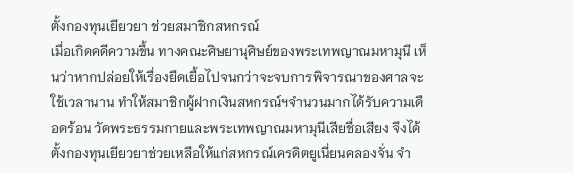ตั้งกองทุนเยียวยา ช่วยสมาชิกสหกรณ์
เมื่อเกิดคดีความขึ้น ทางคณะศิษยานุศิษย์ของพระเทพญาณมหามุนี เห็นว่าหากปล่อยให้เรื่องยืดเยื้อไปจนกว่าจะจบการพิจารณาของศาลจะใช้เวลานาน ทำให้สมาชิกผู้ฝากเงินสหกรณ์ฯจำนวนมากได้รับความเดือดร้อน วัดพระธรรมกายและพระเทพญาณมหามุนีเสียชื่อเสียง จึงได้ตั้งกองทุนเยียวยาช่วยเหลือให้แก่สหกรณ์เครดิตยูเนี่ยนคลองจั่น จำ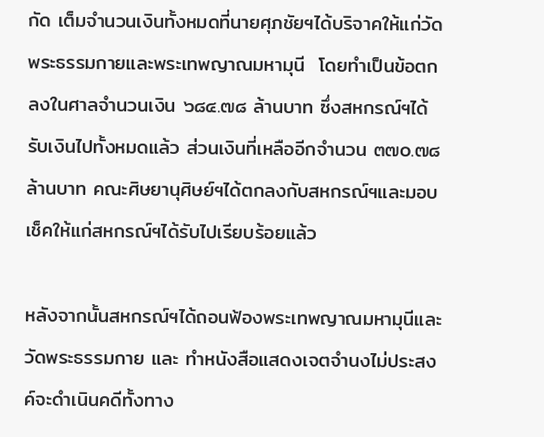กัด เต็มจำนวนเงินทั้งหมดที่นายศุภชัยฯได้บริจาคให้แก่วัดพระธรรมกายและพระเทพญาณมหามุนี  โดยทำเป็นข้อตกลงในศาลจำนวนเงิน ๖๘๔.๗๘ ล้านบาท ซึ่งสหกรณ์ฯได้รับเงินไปทั้งหมดแล้ว ส่วนเงินที่เหลืออีกจำนวน ๓๗๐.๗๘ ล้านบาท คณะศิษยานุศิษย์ฯได้ตกลงกับสหกรณ์ฯและมอบเช็คให้แก่สหกรณ์ฯได้รับไปเรียบร้อยแล้ว

หลังจากนั้นสหกรณ์ฯได้ถอนฟ้องพระเทพญาณมหามุนีและวัดพระธรรมกาย และ ทำหนังสือแสดงเจตจำนงไม่ประสงค์จะดำเนินคดีทั้งทาง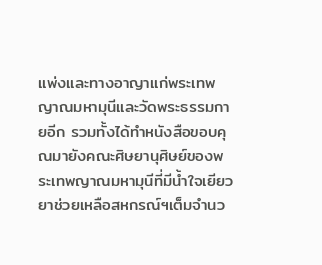แพ่งและทางอาญาแก่พระเทพญาณมหามุนีและวัดพระธรรมกายอีก รวมทั้งได้ทำหนังสือขอบคุณมายังคณะศิษยานุศิษย์ของพระเทพญาณมหามุนีที่มีน้ำใจเยียวยาช่วยเหลือสหกรณ์ฯเต็มจำนว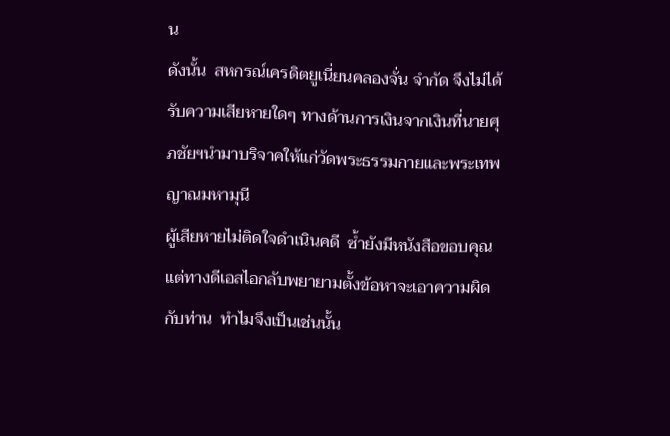น
ดังนั้น  สหกรณ์เครดิตยูเนี่ยนคลองจั่น จำกัด จึงไม่ได้รับความเสียหายใดๆ ทางด้านการเงินจากเงินที่นายศุภชัยฯนำมาบริจาคให้แก่วัดพระธรรมกายและพระเทพญาณมหามุนี
ผู้เสียหายไม่ติดใจดำเนินคดี  ซ้ำยังมีหนังสือขอบคุณ แต่ทางดีเอสไอกลับพยายามตั้งข้อหาจะเอาความผิดกับท่าน  ทำไมจึงเป็นเช่นนั้น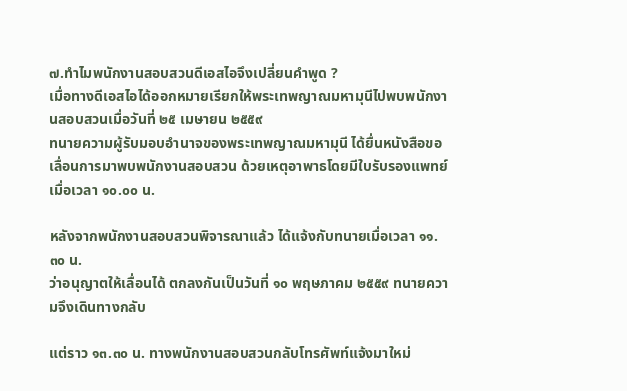๗.ทำไมพนักงานสอบสวนดีเอสไอจึงเปลี่ยนคำพูด ?
เมื่อทางดีเอสไอได้ออกหมายเรียกให้พระเทพญาณมหามุนีไปพบพนักงานสอบสวนเมื่อวันที่ ๒๕ เมษายน ๒๕๕๙
ทนายความผู้รับมอบอำนาจของพระเทพญาณมหามุนี ได้ยื่นหนังสือขอเลื่อนการมาพบพนักงานสอบสวน ด้วยเหตุอาพาธโดยมีใบรับรองแพทย์เมื่อเวลา ๑๐.๐๐ น.

หลังจากพนักงานสอบสวนพิจารณาแล้ว ได้แจ้งกับทนายเมื่อเวลา ๑๑.๓๐ น.
ว่าอนุญาตให้เลื่อนได้ ตกลงกันเป็นวันที่ ๑๐ พฤษภาคม ๒๕๕๙ ทนายความจึงเดินทางกลับ

แต่ราว ๑๓.๓๐ น. ทางพนักงานสอบสวนกลับโทรศัพท์แจ้งมาใหม่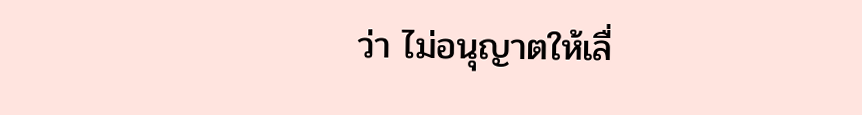ว่า ไม่อนุญาตให้เลื่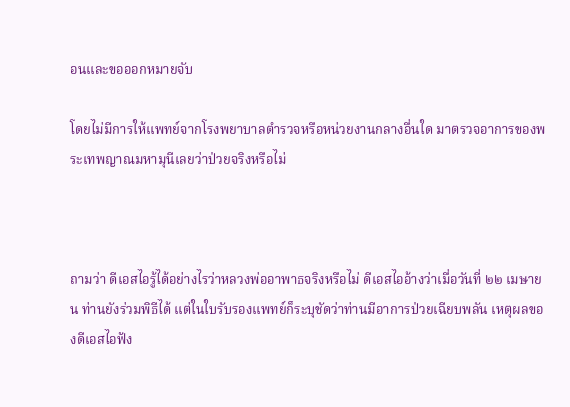อนและขอออกหมายจับ

โดยไม่มีการให้แพทย์จากโรงพยาบาลตำรวจหรือหน่วยงานกลางอื่นใด มาตรวจอาการของพระเทพญาณมหามุนีเลยว่าป่วยจริงหรือไม่



ถามว่า ดีเอสไอรู้ได้อย่างไรว่าหลวงพ่ออาพาธจริงหรือไม่ ดีเอสไออ้างว่าเมื่อวันที่ ๒๒ เมษายน ท่านยังร่วมพิธีได้ แต่ในใบรับรองแพทย์ก็ระบุชัดว่าท่านมีอาการป่วยเฉียบพลัน เหตุผลของดีเอสไอฟัง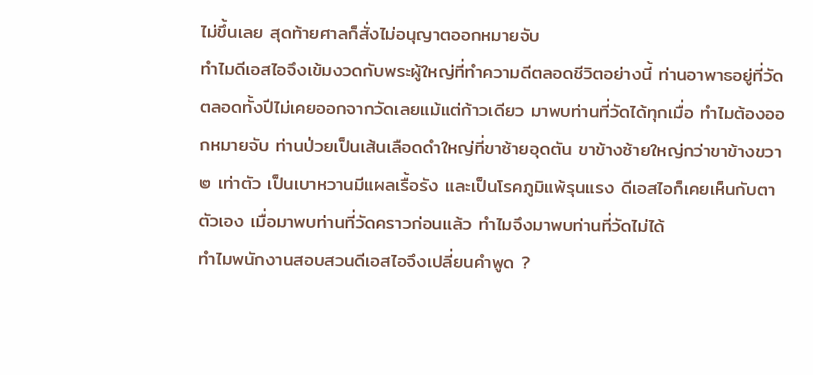ไม่ขึ้นเลย สุดท้ายศาลก็สั่งไม่อนุญาตออกหมายจับ
ทำไมดีเอสไอจึงเข้มงวดกับพระผู้ใหญ่ที่ทำความดีตลอดชีวิตอย่างนี้ ท่านอาพาธอยู่ที่วัดตลอดทั้งปีไม่เคยออกจากวัดเลยแม้แต่ก้าวเดียว มาพบท่านที่วัดได้ทุกเมื่อ ทำไมต้องออกหมายจับ ท่านป่วยเป็นเส้นเลือดดำใหญ่ที่ขาซ้ายอุดตัน ขาข้างซ้ายใหญ่กว่าขาข้างขวา ๒ เท่าตัว เป็นเบาหวานมีแผลเรื้อรัง และเป็นโรคภูมิแพ้รุนแรง ดีเอสไอก็เคยเห็นกับตาตัวเอง เมื่อมาพบท่านที่วัดคราวก่อนแล้ว ทำไมจึงมาพบท่านที่วัดไม่ได้
ทำไมพนักงานสอบสวนดีเอสไอจึงเปลี่ยนคำพูด ?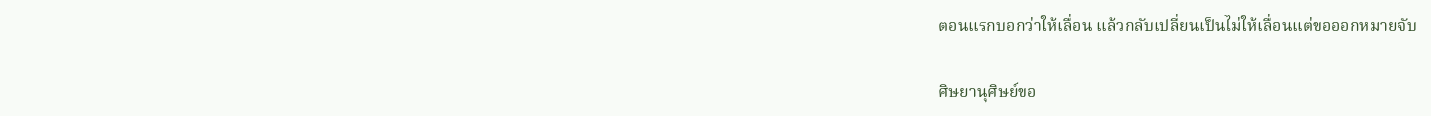ตอนแรกบอกว่าให้เลื่อน แล้วกลับเปลี่ยนเป็นไม่ให้เลื่อนแต่ขอออกหมายจับ

ศิษยานุศิษย์ขอ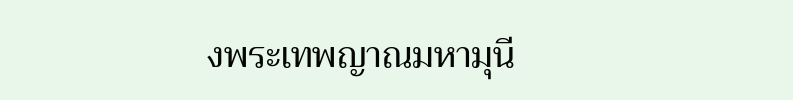งพระเทพญาณมหามุนี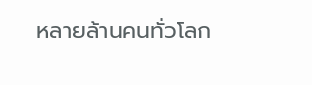หลายล้านคนทั่วโลก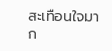สะเทือนใจมาก